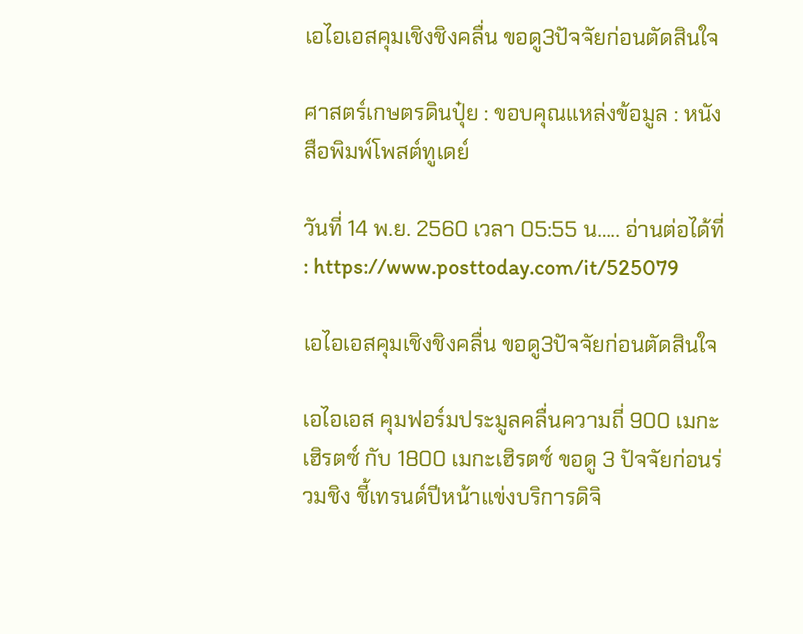เอไอเอสคุมเชิงชิงคลื่น ขอดู3ปัจจัยก่อนตัดสินใจ

ศาสตร์เกษตรดินปุ๋ย : ขอบคุณแหล่งข้อมูล : หนังสือพิมพ์โพสต์ทูเดย์

วันที่ 14 พ.ย. 2560 เวลา 05:55 น….. อ่านต่อได้ที่ : https://www.posttoday.com/it/525079

เอไอเอสคุมเชิงชิงคลื่น ขอดู3ปัจจัยก่อนตัดสินใจ

เอไอเอส คุมฟอร์มประมูลคลื่นความถี่ 900 เมกะเฮิรตซ์ กับ 1800 เมกะเฮิรตซ์ ขอดู 3 ปัจจัยก่อนร่วมชิง ชี้เทรนด์ปีหน้าแข่งบริการดิจิ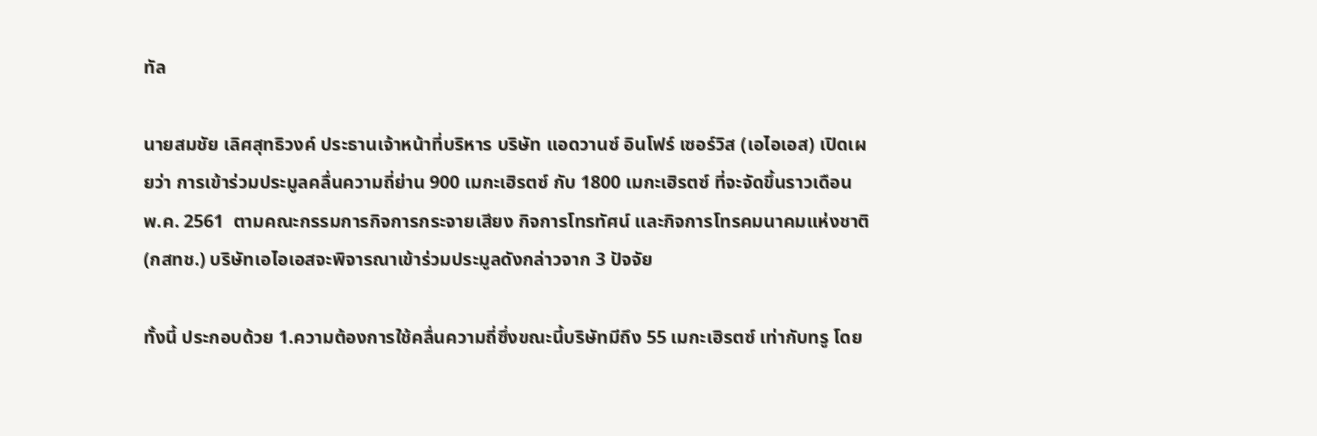ทัล

นายสมชัย เลิศสุทธิวงค์ ประธานเจ้าหน้าที่บริหาร บริษัท แอดวานซ์ อินโฟร์ เซอร์วิส (เอไอเอส) เปิดเผยว่า การเข้าร่วมประมูลคลื่นความถี่ย่าน 900 เมกะเฮิรตซ์ กับ 1800 เมกะเฮิรตซ์ ที่จะจัดขึ้นราวเดือน พ.ค. 2561  ตามคณะกรรมการกิจการกระจายเสียง กิจการโทรทัศน์ และกิจการโทรคมนาคมแห่งชาติ (กสทช.) บริษัทเอไอเอสจะพิจารณาเข้าร่วมประมูลดังกล่าวจาก 3 ปัจจัย

ทั้งนี้ ประกอบด้วย 1.ความต้องการใช้คลื่นความถี่ซึ่งขณะนี้บริษัทมีถึง 55 เมกะเฮิรตซ์ เท่ากับทรู โดย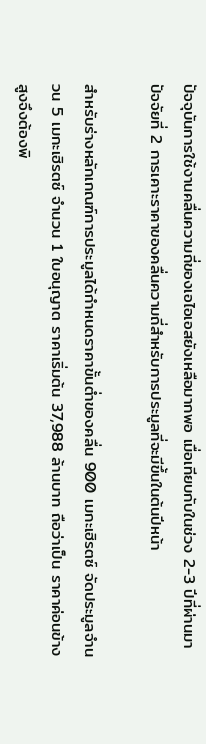ปัจจุบันการใช้งานคลื่นความถี่ของเอไอเอสยังเหลือมากพอ เมื่อเทียบกับในช่วง 2-3 ปีที่ผ่านมา ปัจจัยที่ 2 การเคาะราคาของคลื่นความถี่สำหรับการประมูลที่จะมีขึ้นในต้นปีหน้า

สำหรับร่างหลักเกณฑ์การประมูลได้กำหนดราคาขั้นต่ำของคลื่น 900 เมกะเฮิรตซ์ จัดประมูลจำนวน 5 เมกะเฮิรตซ์ จำนวน 1 ใบอนุญาต ราคาเริ่มต้น 37,988 ล้านบาท ถือว่าเป็น ราคาค่อนข้างสูงจึงต้องพิ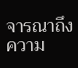จารณาถึง ความ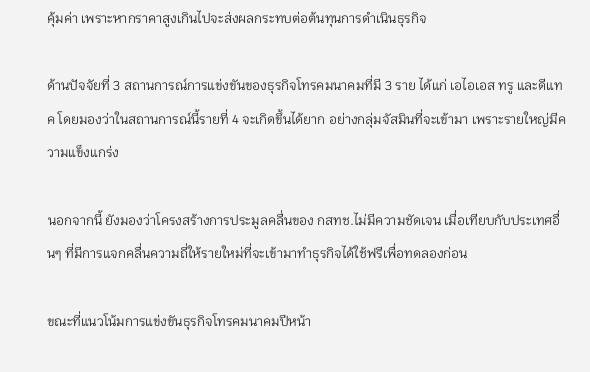คุ้มค่า เพราะหากราคาสูงเกินไปจะส่งผลกระทบต่อต้นทุนการดำเนินธุรกิจ

ด้านปัจจัยที่ 3 สถานการณ์การแข่งขันของธุรกิจโทรคมนาคมที่มี 3 ราย ได้แก่ เอไอเอส ทรู และดีแทค โดยมองว่าในสถานการณ์นี้รายที่ 4 จะเกิดขึ้นได้ยาก อย่างกลุ่มจัสมินที่จะเข้ามา เพราะรายใหญ่มีความแข็งแกร่ง

นอกจากนี้ ยังมองว่าโครงสร้างการประมูลคลื่นของ กสทช.ไม่มีความชัดเจน เมื่อเทียบกับประเทศอื่นๆ ที่มีการแจกคลื่นความถี่ให้รายใหม่ที่จะเข้ามาทำธุรกิจได้ใช้ฟรีเพื่อทดลองก่อน

ขณะที่แนวโน้มการแข่งขันธุรกิจโทรคมนาคมปีหน้า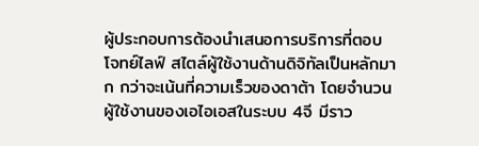ผู้ประกอบการต้องนำเสนอการบริการที่ตอบโจทย์ไลฟ์ สไตล์ผู้ใช้งานด้านดิจิทัลเป็นหลักมาก กว่าจะเน้นที่ความเร็วของดาต้า โดยจำนวนผู้ใช้งานของเอไอเอสในระบบ 4จี มีราว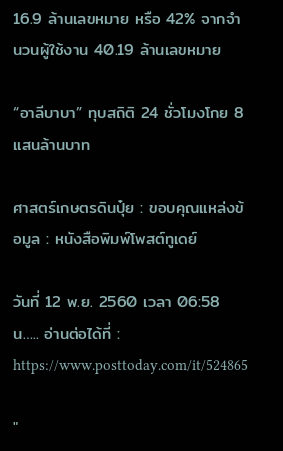16.9 ล้านเลขหมาย หรือ 42% จากจำนวนผู้ใช้งาน 40.19 ล้านเลขหมาย

“อาลีบาบา” ทุบสถิติ 24 ชั่วโมงโกย 8 แสนล้านบาท

ศาสตร์เกษตรดินปุ๋ย : ขอบคุณแหล่งข้อมูล : หนังสือพิมพ์โพสต์ทูเดย์

วันที่ 12 พ.ย. 2560 เวลา 06:58 น….. อ่านต่อได้ที่ : https://www.posttoday.com/it/524865

"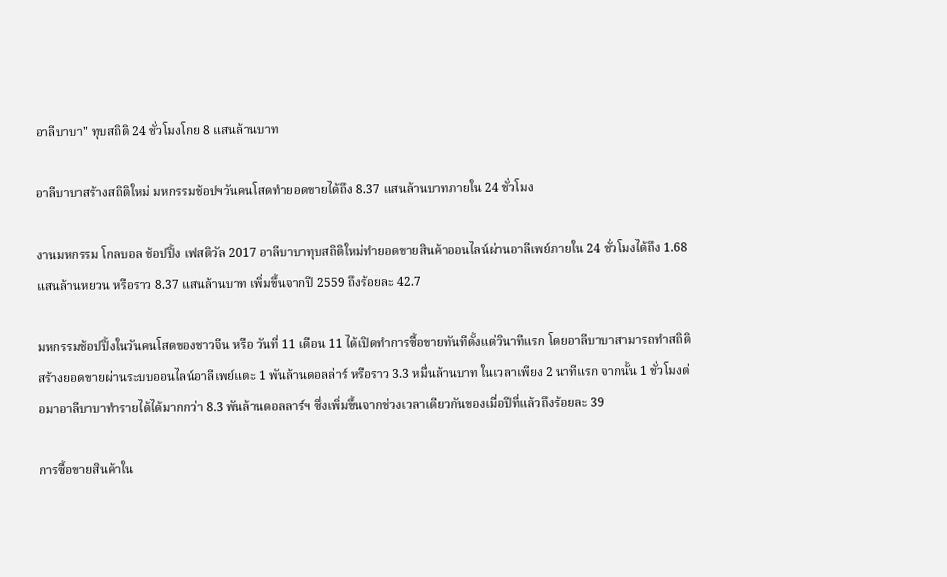อาลีบาบา" ทุบสถิติ 24 ชั่วโมงโกย 8 แสนล้านบาท

อาลีบาบาสร้างสถิติใหม่ มหกรรมช้อปฯวันคนโสดทำยอดขายได้ถึง 8.37 แสนล้านบาทภายใน 24 ชั่วโมง

งานมหกรรม โกลบอล ช้อปปิ้ง เฟสติวัล 2017 อาลีบาบาทุบสถิติใหม่ทำยอดขายสินค้าออนไลน์ผ่านอาลีเพย์ภายใน 24 ชั่วโมงได้ถึง 1.68 แสนล้านหยวน หรือราว 8.37 แสนล้านบาท เพิ่มขึ้นจากปี 2559 ถึงร้อยละ 42.7

มหกรรมช้อปปิ้งในวันคนโสดของชาวจีน หรือ วันที่ 11 เดือน 11 ได้เปิดทำการซื้อขายทันทีตั้งแต่วินาทีแรก โดยอาลีบาบาสามารถทำสถิติสร้างยอดขายผ่านระบบออนไลน์อาลีเพย์แตะ 1 พันล้านดอลล่าร์ หรือราว 3.3 หมื่นล้านบาท ในเวลาเพียง 2 นาทีแรก จากนั้น 1 ชั่วโมงต่อมาอาลีบาบาทำรายได้ได้มากกว่า 8.3 พันล้านดอลลาร์ฯ ซึ่งเพิ่มขึ้นจากช่วงเวลาเดียวกันของเมื่อปีที่แล้วถึงร้อยละ 39

การซื้อขายสินค้าใน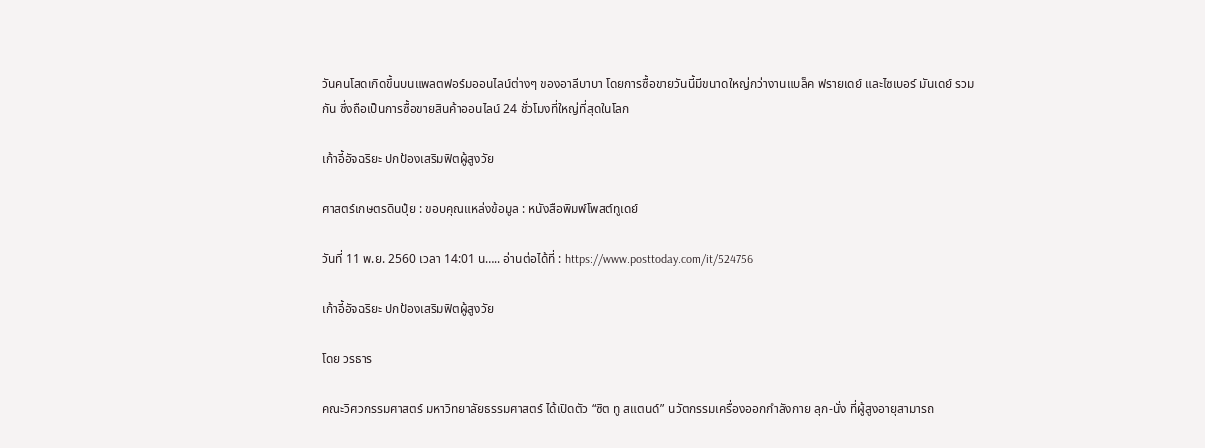วันคนโสดเกิดขึ้นบนแพลตฟอร์มออนไลน์ต่างๆ ของอาลีบาบา โดยการซื้อขายวันนี้มีขนาดใหญ่กว่างานแบล็ค ฟรายเดย์ และไซเบอร์ มันเดย์ รวมกัน ซึ่งถือเป็นการซื้อขายสินค้าออนไลน์ 24 ชั่วโมงที่ใหญ่ที่สุดในโลก

เก้าอี้อัจฉริยะ ปกป้องเสริมฟิตผู้สูงวัย

ศาสตร์เกษตรดินปุ๋ย : ขอบคุณแหล่งข้อมูล : หนังสือพิมพ์โพสต์ทูเดย์

วันที่ 11 พ.ย. 2560 เวลา 14:01 น….. อ่านต่อได้ที่ : https://www.posttoday.com/it/524756

เก้าอี้อัจฉริยะ ปกป้องเสริมฟิตผู้สูงวัย

โดย วรธาร

คณะวิศวกรรมศาสตร์ มหาวิทยาลัยธรรมศาสตร์ ได้เปิดตัว “ซิต ทู สแตนด์” นวัตกรรมเครื่องออกกำลังกาย ลุก-นั่ง ที่ผู้สูงอายุสามารถ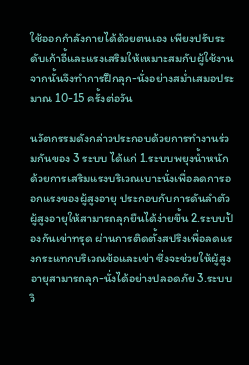ใช้ออกกำลังกายได้ด้วยตนเอง เพียงปรับระดับเก้าอี้และแรงเสริมให้เหมาะสมกับผู้ใช้งาน จากนั้นจึงทำการฝึกลุก-นั่งอย่างสม่ำเสมอประมาณ 10-15 ครั้งต่อวัน

นวัตกรรมดังกล่าวประกอบด้วยการทำงานร่วมกันของ 3 ระบบ ได้แก่ 1.ระบบพยุงน้ำหนัก ด้วยการเสริมแรงบริเวณเบาะนั่งเพื่อลดการออกแรงของผู้สูงอายุ ประกอบกับการดันลำตัวผู้สูงอายุให้สามารถลุกยืนได้ง่ายขึ้น 2.ระบบป้องกันเข่าทรุด ผ่านการติดตั้งสปริงเพื่อลดแรงกระแทกบริเวณข้อและเข่า ซึ่งจะช่วยให้ผู้สูงอายุสามารถลุก-นั่งได้อย่างปลอดภัย 3.ระบบวิ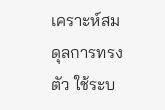เคราะห์สมดุลการทรงตัว ใช้ระบ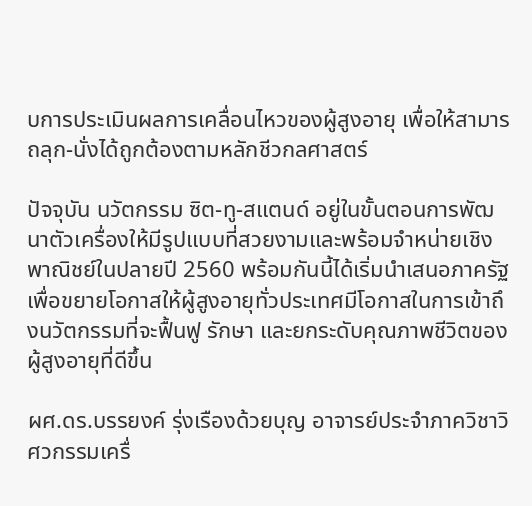บการประเมินผลการเคลื่อนไหวของผู้สูงอายุ เพื่อให้สามารถลุก-นั่งได้ถูกต้องตามหลักชีวกลศาสตร์

ปัจจุบัน นวัตกรรม ซิต-ทู-สแตนด์ อยู่ในขั้นตอนการพัฒนาตัวเครื่องให้มีรูปแบบที่สวยงามและพร้อมจำหน่ายเชิงพาณิชย์ในปลายปี 2560 พร้อมกันนี้ได้เริ่มนำเสนอภาครัฐ เพื่อขยายโอกาสให้ผู้สูงอายุทั่วประเทศมีโอกาสในการเข้าถึงนวัตกรรมที่จะฟื้นฟู รักษา และยกระดับคุณภาพชีวิตของผู้สูงอายุที่ดีขึ้น

ผศ.ดร.บรรยงค์ รุ่งเรืองด้วยบุญ อาจารย์ประจำภาควิชาวิศวกรรมเครื่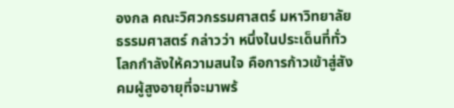องกล คณะวิศวกรรมศาสตร์ มหาวิทยาลัยธรรมศาสตร์ กล่าวว่า หนึ่งในประเด็นที่ทั่วโลกกำลังให้ความสนใจ คือการก้าวเข้าสู่สังคมผู้สูงอายุที่จะมาพร้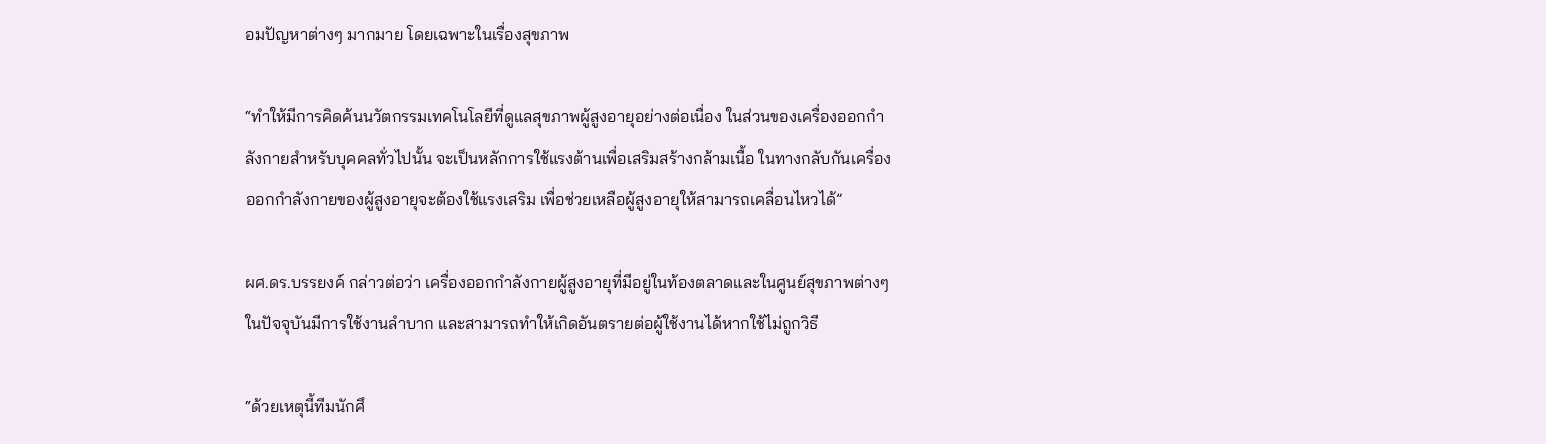อมปัญหาต่างๆ มากมาย โดยเฉพาะในเรื่องสุขภาพ

“ทำให้มีการคิดค้นนวัตกรรมเทคโนโลยีที่ดูแลสุขภาพผู้สูงอายุอย่างต่อเนื่อง ในส่วนของเครื่องออกกำลังกายสำหรับบุคคลทั่วไปนั้น จะเป็นหลักการใช้แรงต้านเพื่อเสริมสร้างกล้ามเนื้อ ในทางกลับกันเครื่องออกกำลังกายของผู้สูงอายุจะต้องใช้แรงเสริม เพื่อช่วยเหลือผู้สูงอายุให้สามารถเคลื่อนไหวได้”

ผศ.ดร.บรรยงค์ กล่าวต่อว่า เครื่องออกกำลังกายผู้สูงอายุที่มีอยู่ในท้องตลาดและในศูนย์สุขภาพต่างๆ ในปัจจุบันมีการใช้งานลำบาก และสามารถทำให้เกิดอันตรายต่อผู้ใช้งานได้หากใช้ไม่ถูกวิธี

“ด้วยเหตุนี้ทีมนักศึ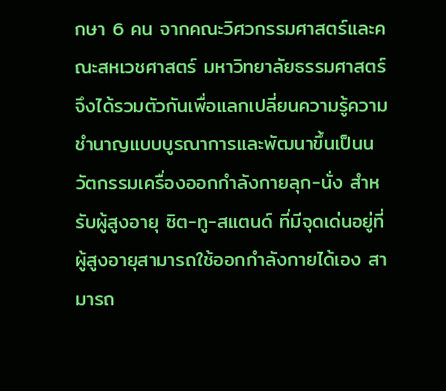กษา 6 คน จากคณะวิศวกรรมศาสตร์และคณะสหเวชศาสตร์ มหาวิทยาลัยธรรมศาสตร์ จึงได้รวมตัวกันเพื่อแลกเปลี่ยนความรู้ความชำนาญแบบบูรณาการและพัฒนาขึ้นเป็นนวัตกรรมเครื่องออกกำลังกายลุก-นั่ง สำหรับผู้สูงอายุ ซิต-ทู-สแตนด์ ที่มีจุดเด่นอยู่ที่ผู้สูงอายุสามารถใช้ออกกำลังกายได้เอง สามารถ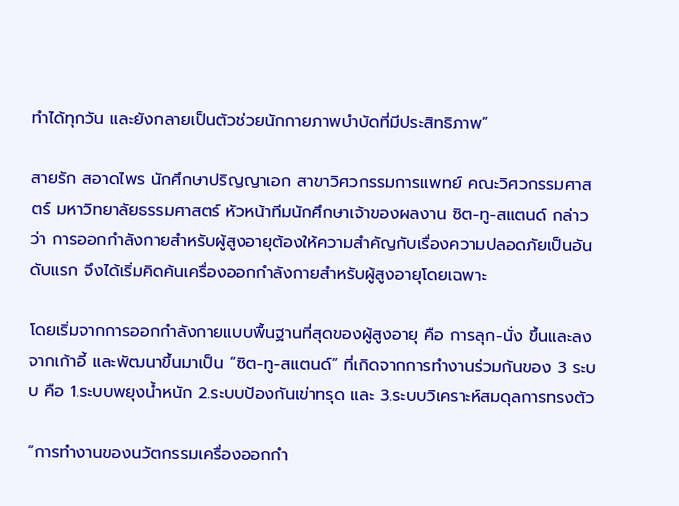ทำได้ทุกวัน และยังกลายเป็นตัวช่วยนักกายภาพบำบัดที่มีประสิทธิภาพ”

สายรัก สอาดไพร นักศึกษาปริญญาเอก สาขาวิศวกรรมการแพทย์ คณะวิศวกรรมศาสตร์ มหาวิทยาลัยธรรมศาสตร์ หัวหน้าทีมนักศึกษาเจ้าของผลงาน ซิต-ทู-สแตนด์ กล่าวว่า การออกกำลังกายสำหรับผู้สูงอายุต้องให้ความสำคัญกับเรื่องความปลอดภัยเป็นอันดับแรก จึงได้เริ่มคิดค้นเครื่องออกกำลังกายสำหรับผู้สูงอายุโดยเฉพาะ

โดยเริ่มจากการออกกำลังกายแบบพื้นฐานที่สุดของผู้สูงอายุ คือ การลุก-นั่ง ขึ้นและลงจากเก้าอี้ และพัฒนาขึ้นมาเป็น “ซิต-ทู-สแตนด์” ที่เกิดจากการทำงานร่วมกันของ 3 ระบบ คือ 1.ระบบพยุงน้ำหนัก 2.ระบบป้องกันเข่าทรุด และ 3.ระบบวิเคราะห์สมดุลการทรงตัว

“การทำงานของนวัตกรรมเครื่องออกกำ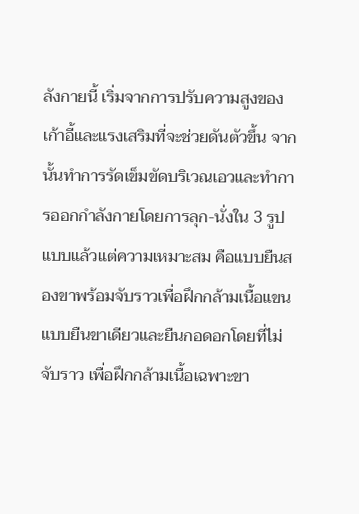ลังกายนี้ เริ่มจากการปรับความสูงของเก้าอี้และแรงเสริมที่จะช่วยดันตัวขึ้น จากนั้นทำการรัดเข็มขัดบริเวณเอวและทำการออกกำลังกายโดยการลุก-นั่งใน 3 รูปแบบแล้วแต่ความเหมาะสม คือแบบยืนสองขาพร้อมจับราวเพื่อฝึกกล้ามเนื้อแขน แบบยืนขาเดียวและยืนกอดอกโดยที่ไม่จับราว เพื่อฝึกกล้ามเนื้อเฉพาะขา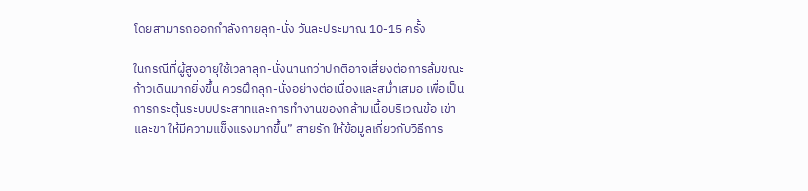โดยสามารถออกกำลังกายลุก-นั่ง วันละประมาณ 10-15 ครั้ง

ในกรณีที่ผู้สูงอายุใช้เวลาลุก-นั่งนานกว่าปกติอาจเสี่ยงต่อการล้มขณะก้าวเดินมากยิ่งขึ้น ควรฝึกลุก-นั่งอย่างต่อเนื่องและสม่ำเสมอ เพื่อเป็นการกระตุ้นระบบประสาทและการทำงานของกล้ามเนื้อบริเวณข้อ เข่าและขา ให้มีความแข็งแรงมากขึ้น” สายรัก ให้ข้อมูลเกี่ยวกับวิธีการ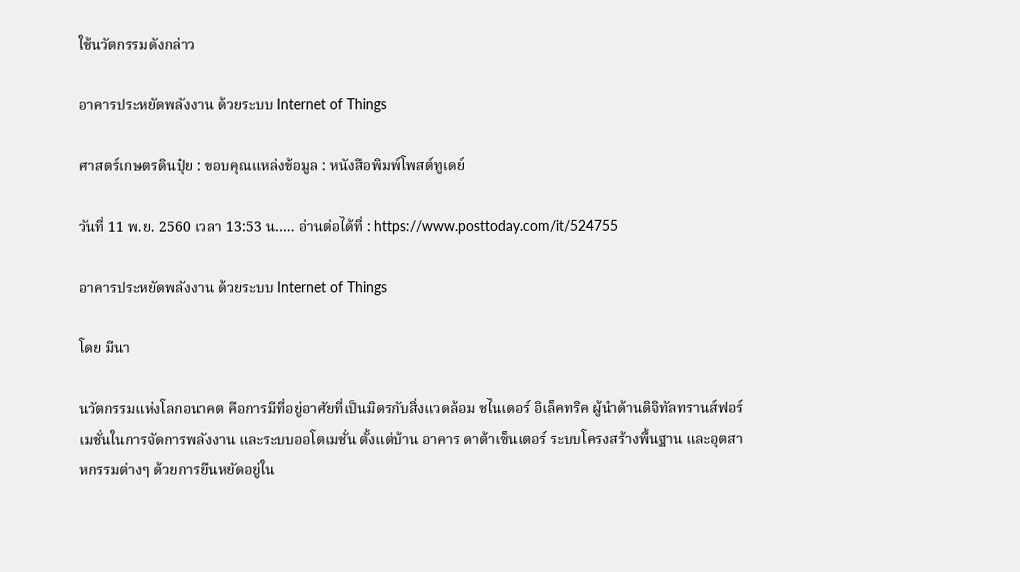ใช้นวัตกรรมดังกล่าว

อาคารประหยัดพลังงาน ด้วยระบบ Internet of Things

ศาสตร์เกษตรดินปุ๋ย : ขอบคุณแหล่งข้อมูล : หนังสือพิมพ์โพสต์ทูเดย์

วันที่ 11 พ.ย. 2560 เวลา 13:53 น….. อ่านต่อได้ที่ : https://www.posttoday.com/it/524755

อาคารประหยัดพลังงาน ด้วยระบบ Internet of Things

โดย มีนา

นวัตกรรมแห่งโลกอนาคต คือการมีที่อยู่อาศัยที่เป็นมิตรกับสิ่งแวดล้อม ชไนเดอร์ อิเล็คทริค ผู้นำด้านดิจิทัลทรานส์ฟอร์เมชั่นในการจัดการพลังงาน และระบบออโตเมชั่น ตั้งแต่บ้าน อาคาร ดาต้าเซ็นเตอร์ ระบบโครงสร้างพื้นฐาน และอุตสาหกรรมต่างๆ ด้วยการยืนหยัดอยู่ใน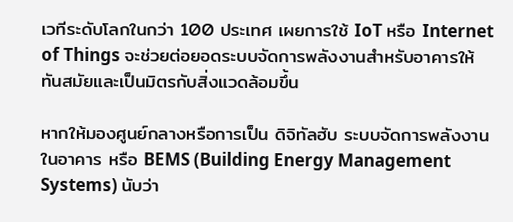เวทีระดับโลกในกว่า 100 ประเทศ เผยการใช้ IoT หรือ Internet of Things จะช่วยต่อยอดระบบจัดการพลังงานสำหรับอาคารให้ทันสมัยและเป็นมิตรกับสิ่งแวดล้อมขึ้น

หากให้มองศูนย์กลางหรือการเป็น ดิจิทัลฮับ ระบบจัดการพลังงานในอาคาร หรือ BEMS (Building Energy Management Systems) นับว่า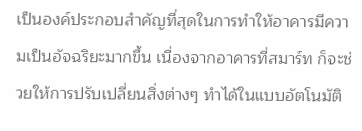เป็นองค์ประกอบสำคัญที่สุดในการทำให้อาคารมีความเป็นอัจฉริยะมากขึ้น เนื่องจากอาคารที่สมาร์ท ก็จะช่วยให้การปรับเปลี่ยนสิ่งต่างๆ ทำได้ในแบบอัตโนมัติ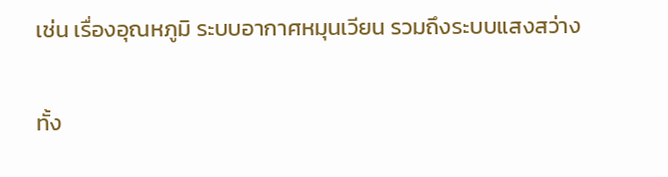เช่น เรื่องอุณหภูมิ ระบบอากาศหมุนเวียน รวมถึงระบบแสงสว่าง

ทั้ง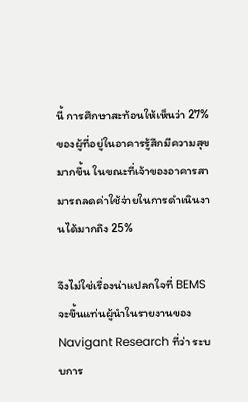นี้ การศึกษาสะท้อนให้เห็นว่า 27% ของผู้ที่อยู่ในอาคารรู้สึกมีความสุขมากขึ้น ในขณะที่เจ้าของอาคารสามารถลดค่าใช้จ่ายในการดำเนินงานได้มากถึง 25%

จึงไม่ใช่เรื่องน่าแปลกใจที่ BEMS จะขึ้นแท่นผู้นำในรายงานของ Navigant Research ที่ว่า ระบบการ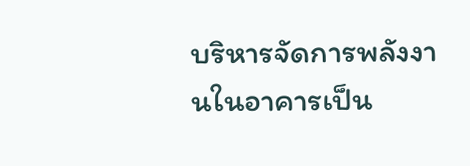บริหารจัดการพลังงานในอาคารเป็น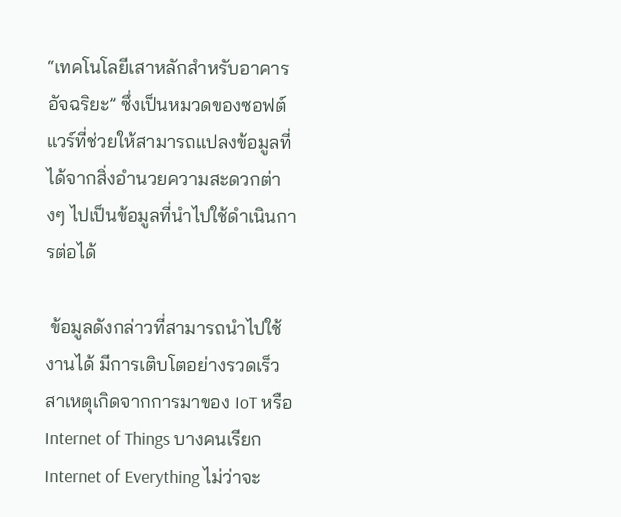“เทคโนโลยีเสาหลักสำหรับอาคารอัจฉริยะ” ซึ่งเป็นหมวดของซอฟต์แวร์ที่ช่วยให้สามารถแปลงข้อมูลที่ได้จากสิ่งอำนวยความสะดวกต่างๆ ไปเป็นข้อมูลที่นำไปใช้ดำเนินการต่อได้

 ข้อมูลดังกล่าวที่สามารถนำไปใช้งานได้ มีการเติบโตอย่างรวดเร็ว สาเหตุเกิดจากการมาของ IoT หรือ Internet of Things บางคนเรียก Internet of Everything ไม่ว่าจะ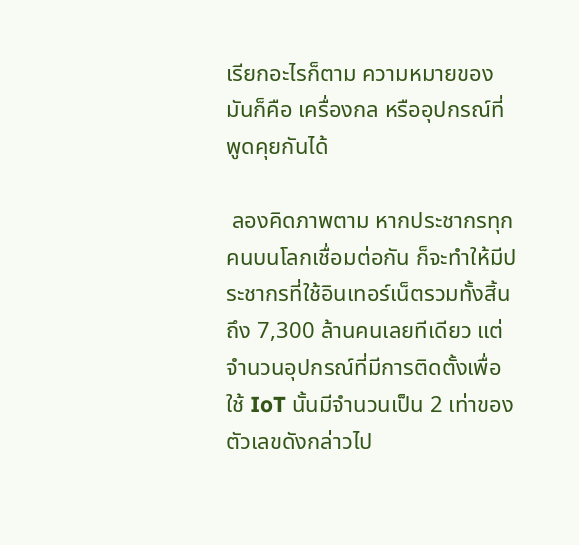เรียกอะไรก็ตาม ความหมายของมันก็คือ เครื่องกล หรืออุปกรณ์ที่พูดคุยกันได้

 ลองคิดภาพตาม หากประชากรทุกคนบนโลกเชื่อมต่อกัน ก็จะทำให้มีประชากรที่ใช้อินเทอร์เน็ตรวมทั้งสิ้นถึง 7,300 ล้านคนเลยทีเดียว แต่จำนวนอุปกรณ์ที่มีการติดตั้งเพื่อใช้ IoT นั้นมีจำนวนเป็น 2 เท่าของตัวเลขดังกล่าวไป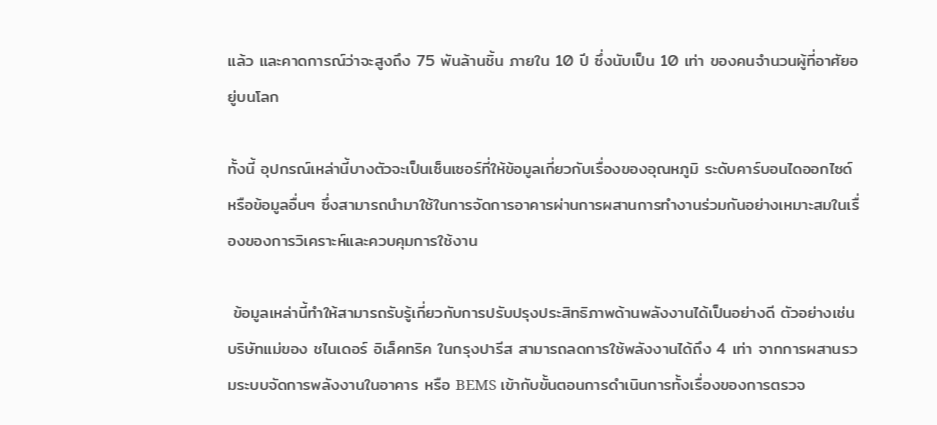แล้ว และคาดการณ์ว่าจะสูงถึง 75 พันล้านชิ้น ภายใน 10 ปี ซึ่งนับเป็น 10 เท่า ของคนจำนวนผู้ที่อาศัยอยู่บนโลก

ทั้งนี้ อุปกรณ์เหล่านี้บางตัวจะเป็นเซ็นเซอร์ที่ให้ข้อมูลเกี่ยวกับเรื่องของอุณหภูมิ ระดับคาร์บอนไดออกไซด์ หรือข้อมูลอื่นๆ ซึ่งสามารถนำมาใช้ในการจัดการอาคารผ่านการผสานการทำงานร่วมกันอย่างเหมาะสมในเรื่องของการวิเคราะห์และควบคุมการใช้งาน

 ข้อมูลเหล่านี้ทำให้สามารถรับรู้เกี่ยวกับการปรับปรุงประสิทธิภาพด้านพลังงานได้เป็นอย่างดี ตัวอย่างเช่น บริษัทแม่ของ ชไนเดอร์ อิเล็คทริค ในกรุงปารีส สามารถลดการใช้พลังงานได้ถึง 4 เท่า จากการผสานรวมระบบจัดการพลังงานในอาคาร หรือ BEMS เข้ากับขั้นตอนการดำเนินการทั้งเรื่องของการตรวจ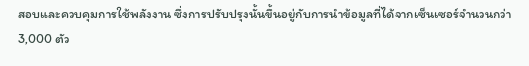สอบและควบคุมการใช้พลังงาน ซึ่งการปรับปรุงนั้นขึ้นอยู่กับการนำข้อมูลที่ได้จากเซ็นเซอร์จำนวนกว่า 3,000 ตัว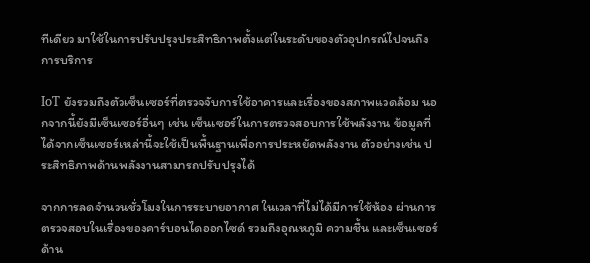ทีเดียว มาใช้ในการปรับปรุงประสิทธิภาพตั้งแต่ในระดับของตัวอุปกรณ์ไปจนถึงการบริการ

IoT ยังรวมถึงตัวเซ็นเซอร์ที่ตรวจจับการใช้อาคารและเรื่องของสภาพแวดล้อม นอกจากนี้ยังมีเซ็นเซอร์อื่นๆ เช่น เซ็นเซอร์ในการตรวจสอบการใช้พลังงาน ข้อมูลที่ได้จากเซ็นเซอร์เหล่านี้จะใช้เป็นพื้นฐานเพื่อการประหยัดพลังงาน ตัวอย่างเช่น ประสิทธิภาพด้านพลังงานสามารถปรับปรุงได้

จากการลดจำนวนชั่วโมงในการระบายอากาศ ในเวลาที่ไม่ได้มีการใช้ห้อง ผ่านการตรวจสอบในเรื่องของคาร์บอนไดออกไซด์ รวมถึงอุณหภูมิ ความชื้น และเซ็นเซอร์ด้าน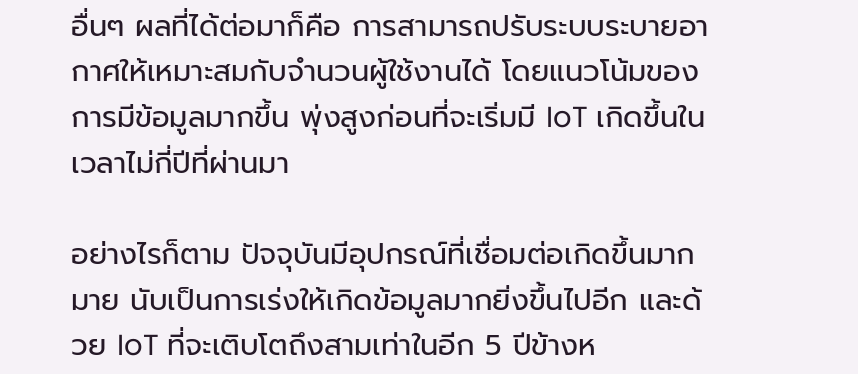อื่นๆ ผลที่ได้ต่อมาก็คือ การสามารถปรับระบบระบายอากาศให้เหมาะสมกับจำนวนผู้ใช้งานได้ โดยแนวโน้มของการมีข้อมูลมากขึ้น พุ่งสูงก่อนที่จะเริ่มมี IoT เกิดขึ้นในเวลาไม่กี่ปีที่ผ่านมา

อย่างไรก็ตาม ปัจจุบันมีอุปกรณ์ที่เชื่อมต่อเกิดขึ้นมากมาย นับเป็นการเร่งให้เกิดข้อมูลมากยิ่งขึ้นไปอีก และด้วย IoT ที่จะเติบโตถึงสามเท่าในอีก 5 ปีข้างห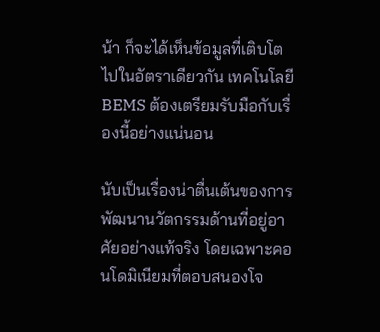น้า ก็จะได้เห็นข้อมูลที่เติบโตไปในอัตราเดียวกัน เทคโนโลยี BEMS ต้องเตรียมรับมือกับเรื่องนี้อย่างแน่นอน

นับเป็นเรื่องน่าตื่นเต้นของการพัฒนานวัตกรรมด้านที่อยู่อาศัยอย่างแท้จริง โดยเฉพาะคอนโดมิเนียมที่ตอบสนองโจ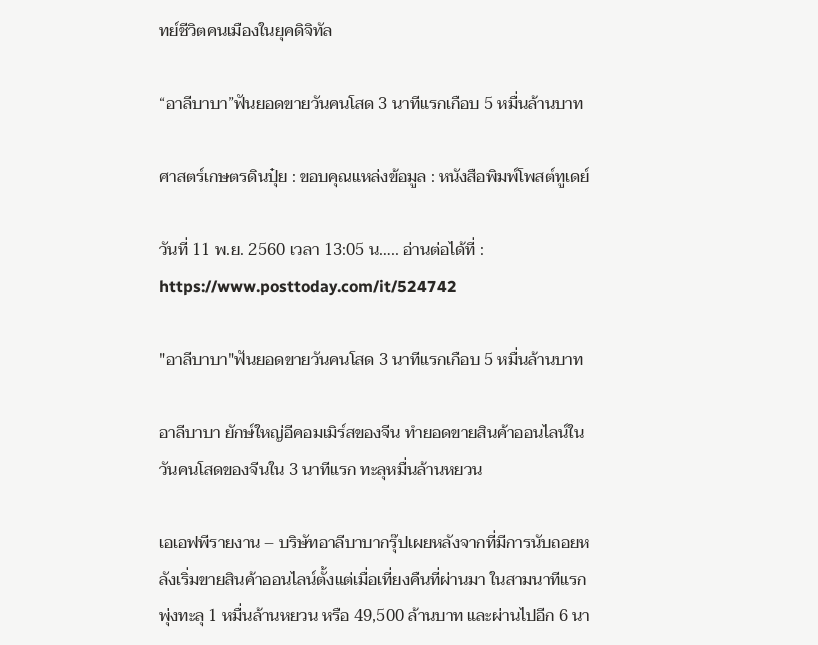ทย์ชีวิตคนเมืองในยุคดิจิทัล

“อาลีบาบา”ฟันยอดขายวันคนโสด 3 นาทีแรกเกือบ 5 หมื่นล้านบาท

ศาสตร์เกษตรดินปุ๋ย : ขอบคุณแหล่งข้อมูล : หนังสือพิมพ์โพสต์ทูเดย์

วันที่ 11 พ.ย. 2560 เวลา 13:05 น….. อ่านต่อได้ที่ : https://www.posttoday.com/it/524742

"อาลีบาบา"ฟันยอดขายวันคนโสด 3 นาทีแรกเกือบ 5 หมื่นล้านบาท

อาลีบาบา ยักษ์ใหญ่อีคอมเมิร์สของจีน ทำยอดขายสินค้าออนไลน์ในวันคนโสดของจีนใน 3 นาทีแรก ทะลุหมื่นล้านหยวน

เอเอฟพีรายงาน – บริษัทอาลีบาบากรุ๊ปเผยหลังจากที่มีการนับถอยหลังเริ่มขายสินค้าออนไลน์ตั้งแต่เมื่อเที่ยงคืนที่ผ่านมา ในสามนาทีแรก พุ่งทะลุ 1 หมื่นล้านหยวน หรือ 49,500 ล้านบาท และผ่านไปอีก 6 นา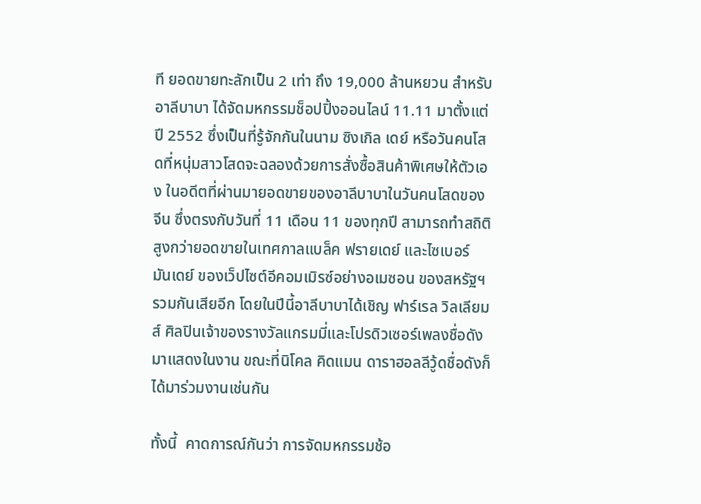ที ยอดขายทะลักเป็น 2 เท่า ถึง 19,000 ล้านหยวน สำหรับอาลีบาบา ได้จัดมหกรรมช็อปปิ้งออนไลน์ 11.11 มาตั้งแต่ปี 2552 ซึ่งเป็นที่รู้จักกันในนาม ซิงเกิล เดย์ หรือวันคนโสดที่หนุ่มสาวโสดจะฉลองด้วยการสั่งซื้อสินค้าพิเศษให้ตัวเอง ในอดีตที่ผ่านมายอดขายของอาลีบาบาในวันคนโสดของจีน ซึ่งตรงกับวันที่ 11 เดือน 11 ของทุกปี สามารถทำสถิติสูงกว่ายอดขายในเทศกาลแบล็ค ฟรายเดย์ และไซเบอร์ มันเดย์ ของเว็ปไซต์อีคอมเมิรซ์อย่างอเมซอน ของสหรัฐฯ รวมกันเสียอีก โดยในปีนี้อาลีบาบาได้เชิญ ฟาร์เรล วิลเลียมส์ ศิลปินเจ้าของรางวัลแกรมมี่และโปรดิวเซอร์เพลงชื่อดัง มาแสดงในงาน ขณะที่นิโคล คิดแมน ดาราฮอลลีวู้ดชื่อดังก็ได้มาร่วมงานเช่นกัน

ทั้งนี้  คาดการณ์กันว่า การจัดมหกรรมช้อ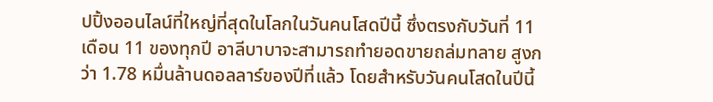ปปิ้งออนไลน์ที่ใหญ่ที่สุดในโลกในวันคนโสดปีนี้ ซึ่งตรงกับวันที่ 11 เดือน 11 ของทุกปี อาลีบาบาจะสามารถทำยอดขายถล่มทลาย สูงกว่า 1.78 หมื่นล้านดอลลาร์ของปีที่แล้ว โดยสำหรับวันคนโสดในปีนี้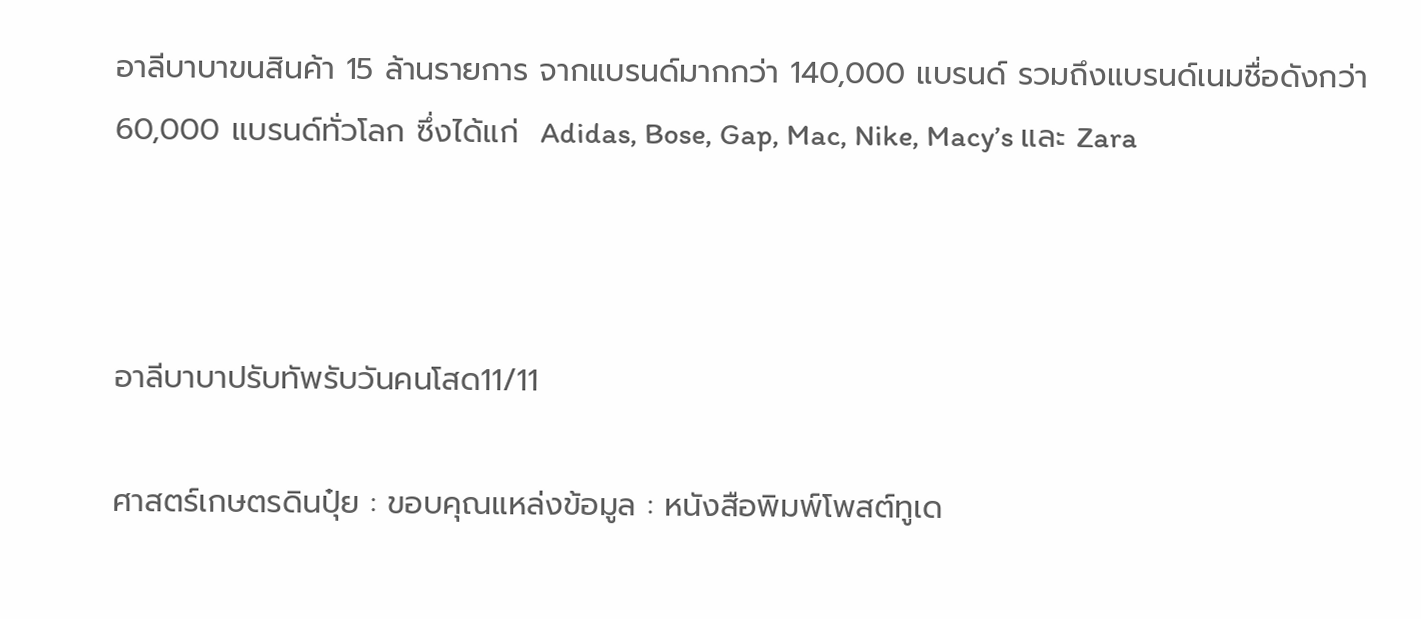อาลีบาบาขนสินค้า 15 ล้านรายการ จากแบรนด์มากกว่า 140,000 แบรนด์ รวมถึงแบรนด์เนมชื่อดังกว่า 60,000 แบรนด์ทั่วโลก ซึ่งได้แก่  Adidas, Bose, Gap, Mac, Nike, Macy’s และ Zara



อาลีบาบาปรับทัพรับวันคนโสด11/11

ศาสตร์เกษตรดินปุ๋ย : ขอบคุณแหล่งข้อมูล : หนังสือพิมพ์โพสต์ทูเด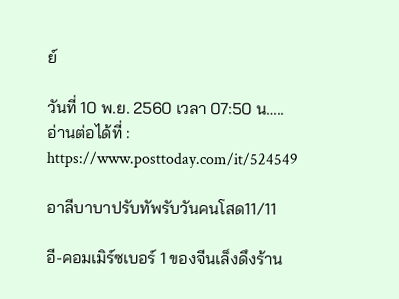ย์

วันที่ 10 พ.ย. 2560 เวลา 07:50 น….. อ่านต่อได้ที่ : https://www.posttoday.com/it/524549

อาลีบาบาปรับทัพรับวันคนโสด11/11

อี-คอมเมิร์ซเบอร์ 1 ของจีนเล็งดึงร้าน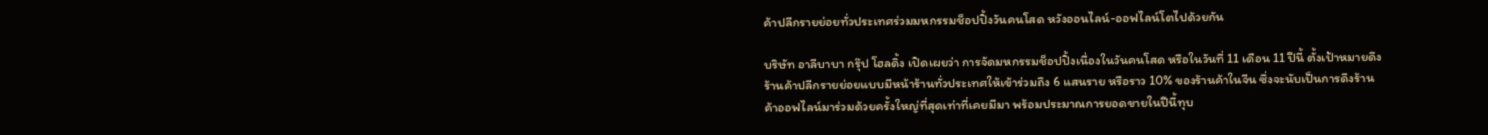ค้าปลีกรายย่อยทั่วประเทศร่วมมหกรรมช็อปปิ้งวันคนโสด หวังออนไลน์-ออฟไลน์โตไปด้วยกัน

บริษัท อาลีบาบา กรุ๊ป โฮลดิ้ง เปิดเผยว่า การจัดมหกรรมช็อปปิ้งเนื่องในวันคนโสด หรือในวันที่ 11 เดือน 11 ปีนี้ ตั้งเป้าหมายดึงร้านค้าปลีกรายย่อยแบบมีหน้าร้านทั่วประเทศให้เข้าร่วมถึง 6 แสนราย หรือราว 10% ของร้านค้าในจีน ซึ่งจะนับเป็นการดึงร้านค้าออฟไลน์มาร่วมด้วยครั้งใหญ่ที่สุดเท่าที่เคยมีมา พร้อมประมาณการยอดขายในปีนี้ทุบ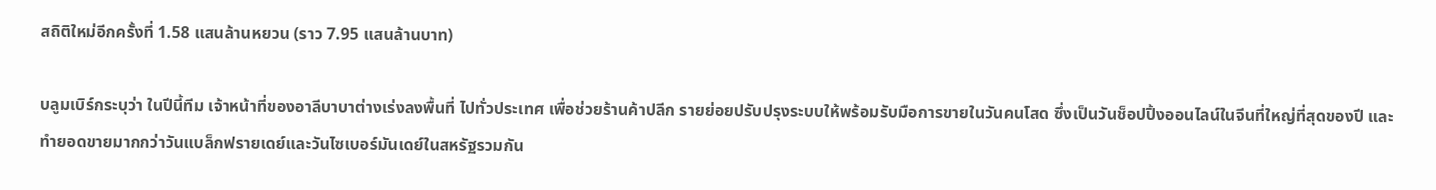สถิติใหม่อีกครั้งที่ 1.58 แสนล้านหยวน (ราว 7.95 แสนล้านบาท)

บลูมเบิร์กระบุว่า ในปีนี้ทีม เจ้าหน้าที่ของอาลีบาบาต่างเร่งลงพื้นที่ ไปทั่วประเทศ เพื่อช่วยร้านค้าปลีก รายย่อยปรับปรุงระบบให้พร้อมรับมือการขายในวันคนโสด ซึ่งเป็นวันช็อปปิ้งออนไลน์ในจีนที่ใหญ่ที่สุดของปี และทำยอดขายมากกว่าวันแบล็กฟรายเดย์และวันไซเบอร์มันเดย์ในสหรัฐรวมกัน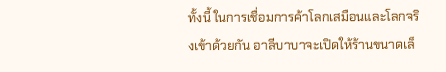ทั้งนี้ ในการเชื่อมการค้าโลกเสมือนและโลกจริงเข้าด้วยกัน อาลีบาบาจะเปิดให้ร้านขนาดเล็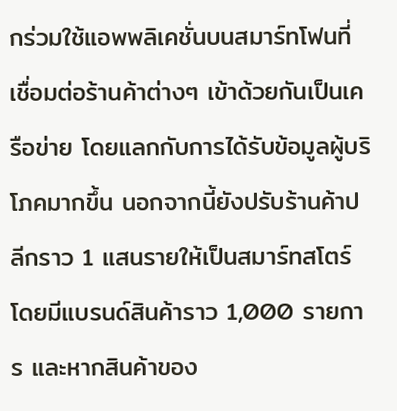กร่วมใช้แอพพลิเคชั่นบนสมาร์ทโฟนที่เชื่อมต่อร้านค้าต่างๆ เข้าด้วยกันเป็นเครือข่าย โดยแลกกับการได้รับข้อมูลผู้บริโภคมากขึ้น นอกจากนี้ยังปรับร้านค้าปลีกราว 1 แสนรายให้เป็นสมาร์ทสโตร์ โดยมีแบรนด์สินค้าราว 1,000 รายการ และหากสินค้าของ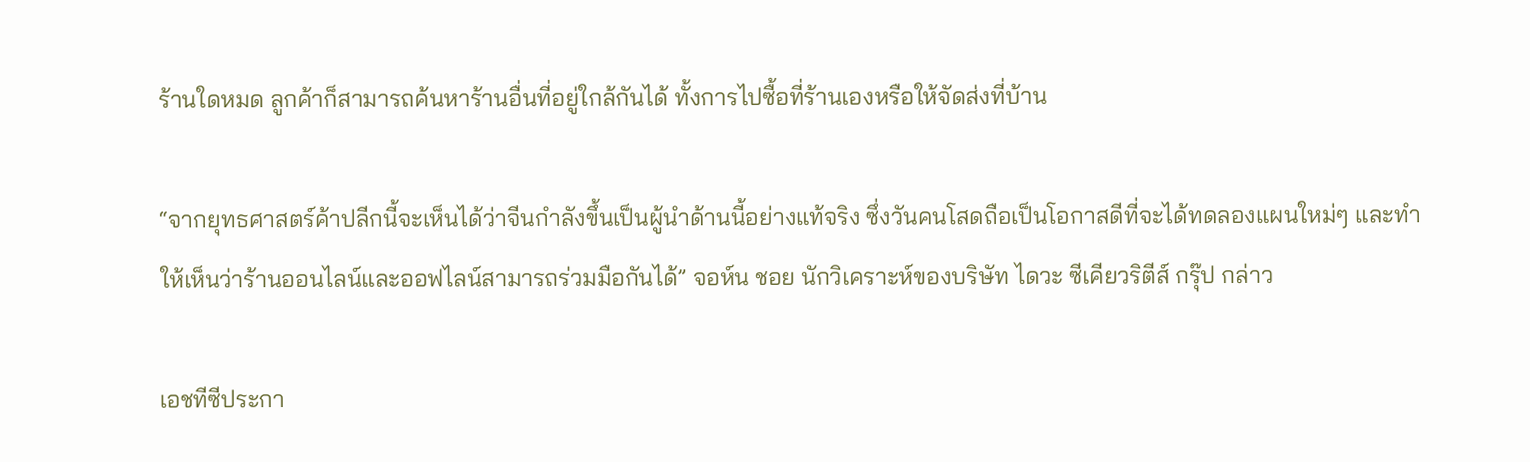ร้านใดหมด ลูกค้าก็สามารถค้นหาร้านอื่นที่อยู่ใกล้กันได้ ทั้งการไปซื้อที่ร้านเองหรือให้จัดส่งที่บ้าน

“จากยุทธศาสตร์ค้าปลีกนี้จะเห็นได้ว่าจีนกำลังขึ้นเป็นผู้นำด้านนี้อย่างแท้จริง ซึ่งวันคนโสดถือเป็นโอกาสดีที่จะได้ทดลองแผนใหม่ๆ และทำให้เห็นว่าร้านออนไลน์และออฟไลน์สามารถร่วมมือกันได้” จอห์น ชอย นักวิเคราะห์ของบริษัท ไดวะ ซีเคียวริตีส์ กรุ๊ป กล่าว

เอชทีซีประกา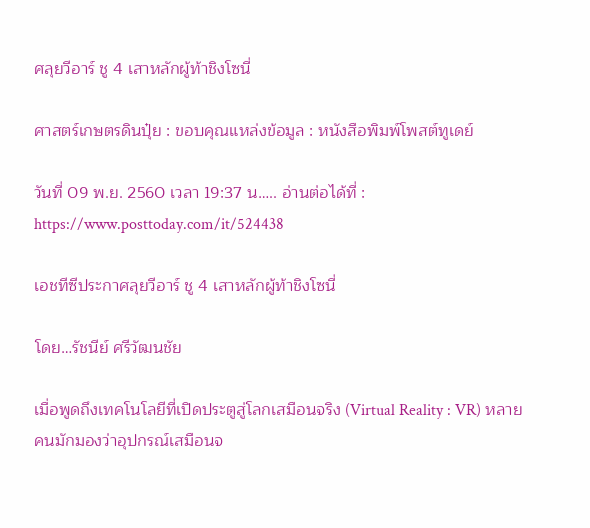ศลุยวีอาร์ ชู 4 เสาหลักผู้ท้าชิงโซนี่

ศาสตร์เกษตรดินปุ๋ย : ขอบคุณแหล่งข้อมูล : หนังสือพิมพ์โพสต์ทูเดย์

วันที่ 09 พ.ย. 2560 เวลา 19:37 น….. อ่านต่อได้ที่ : https://www.posttoday.com/it/524438

เอชทีซีประกาศลุยวีอาร์ ชู 4 เสาหลักผู้ท้าชิงโซนี่

โดย…รัชนีย์ ศรีวัฒนชัย

เมื่อพูดถึงเทคโนโลยีที่เปิดประตูสู่โลกเสมือนจริง (Virtual Reality : VR) หลายคนมักมองว่าอุปกรณ์เสมือนจ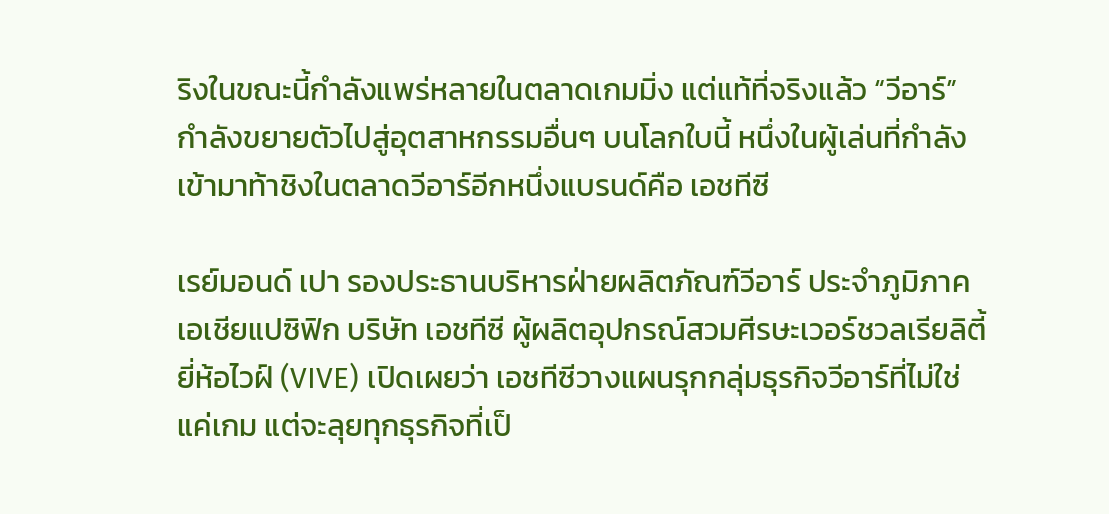ริงในขณะนี้กำลังแพร่หลายในตลาดเกมมิ่ง แต่แท้ที่จริงแล้ว “วีอาร์” กำลังขยายตัวไปสู่อุตสาหกรรมอื่นๆ บนโลกใบนี้ หนึ่งในผู้เล่นที่กำลังเข้ามาท้าชิงในตลาดวีอาร์อีกหนึ่งแบรนด์คือ เอชทีซี

เรย์มอนด์ เปา รองประธานบริหารฝ่ายผลิตภัณฑ์วีอาร์ ประจำภูมิภาคเอเชียแปซิฟิก บริษัท เอชทีซี ผู้ผลิตอุปกรณ์สวมศีรษะเวอร์ชวลเรียลิตี้ยี่ห้อไวฝ์ (VIVE) เปิดเผยว่า เอชทีซีวางแผนรุกกลุ่มธุรกิจวีอาร์ที่ไม่ใช่แค่เกม แต่จะลุยทุกธุรกิจที่เป็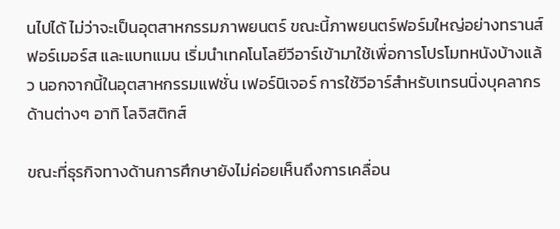นไปได้ ไม่ว่าจะเป็นอุตสาหกรรมภาพยนตร์ ขณะนี้ภาพยนตร์ฟอร์มใหญ่อย่างทรานส์ฟอร์เมอร์ส และแบทแมน เริ่มนำเทคโนโลยีวีอาร์เข้ามาใช้เพื่อการโปรโมทหนังบ้างแล้ว นอกจากนี้ในอุตสาหกรรมแฟชั่น เฟอร์นิเจอร์ การใช้วีอาร์สำหรับเทรนนิ่งบุคลากรด้านต่างๆ อาทิ โลจิสติกส์

ขณะที่ธุรกิจทางด้านการศึกษายังไม่ค่อยเห็นถึงการเคลื่อน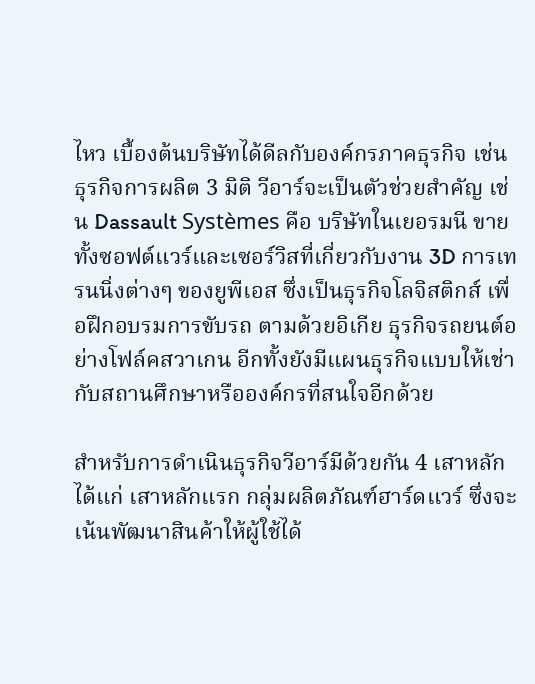ไหว เบื้องต้นบริษัทได้ดีลกับองค์กรภาคธุรกิจ เช่น ธุรกิจการผลิต 3 มิติ วีอาร์จะเป็นตัวช่วยสำคัญ เช่น Dassault Systèmes คือ บริษัทในเยอรมนี ขายทั้งซอฟต์แวร์และเซอร์วิสที่เกี่ยวกับงาน 3D การเทรนนิ่งต่างๆ ของยูพีเอส ซึ่งเป็นธุรกิจโลจิสติกส์ เพื่อฝึกอบรมการขับรถ ตามด้วยอิเกีย ธุรกิจรถยนต์อย่างโฟล์คสวาเกน อีกทั้งยังมีแผนธุรกิจแบบให้เช่ากับสถานศึกษาหรือองค์กรที่สนใจอีกด้วย

สำหรับการดำเนินธุรกิจวีอาร์มีด้วยกัน 4 เสาหลัก ได้แก่ เสาหลักแรก กลุ่มผลิตภัณฑ์ฮาร์ดแวร์ ซึ่งจะเน้นพัฒนาสินค้าให้ผู้ใช้ได้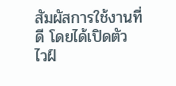สัมผัสการใช้งานที่ดี โดยได้เปิดตัว ไวฝ์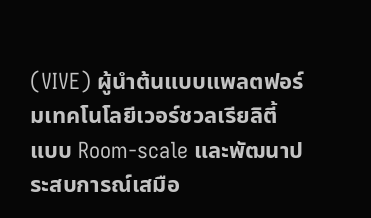(VIVE) ผู้นำต้นแบบแพลตฟอร์มเทคโนโลยีเวอร์ชวลเรียลิตี้แบบ Room-scale และพัฒนาประสบการณ์เสมือ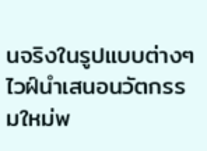นจริงในรูปแบบต่างๆ ไวฝ์นำเสนอนวัตกรรมใหม่พ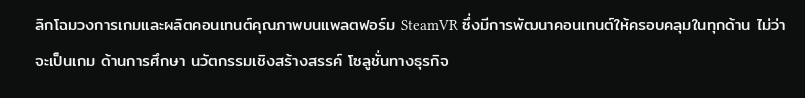ลิกโฉมวงการเกมและผลิตคอนเทนต์คุณภาพบนแพลตฟอร์ม SteamVR ซึ่งมีการพัฒนาคอนเทนต์ให้ครอบคลุมในทุกด้าน ไม่ว่าจะเป็นเกม ด้านการศึกษา นวัตกรรมเชิงสร้างสรรค์ โซลูชั่นทางธุรกิจ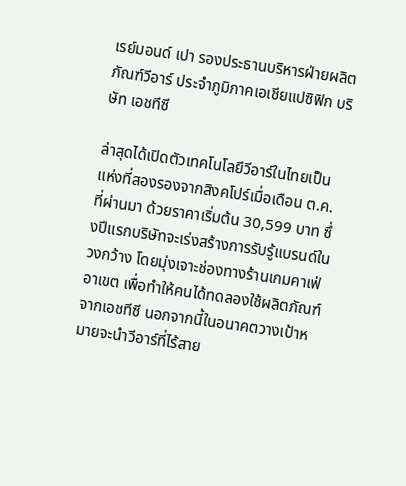เรย์มอนด์ เปา รองประธานบริหารฝ่ายผลิตภัณฑ์วีอาร์ ประจำภูมิภาคเอเชียแปซิฟิก บริษัท เอชทีซี

ล่าสุดได้เปิดตัวเทคโนโลยีวีอาร์ในไทยเป็นแห่งที่สองรองจากสิงคโปร์เมื่อเดือน ต.ค.ที่ผ่านมา ด้วยราคาเริ่มต้น 30,599 บาท ซึ่งปีแรกบริษัทจะเร่งสร้างการรับรู้แบรนด์ในวงกว้าง โดยมุ่งเจาะช่องทางร้านเกมคาเฟ่ อาเขต เพื่อทำให้คนได้ทดลองใช้ผลิตภัณฑ์จากเอชทีซี นอกจากนี้ในอนาคตวางเป้าหมายจะนำวีอาร์ที่ไร้สาย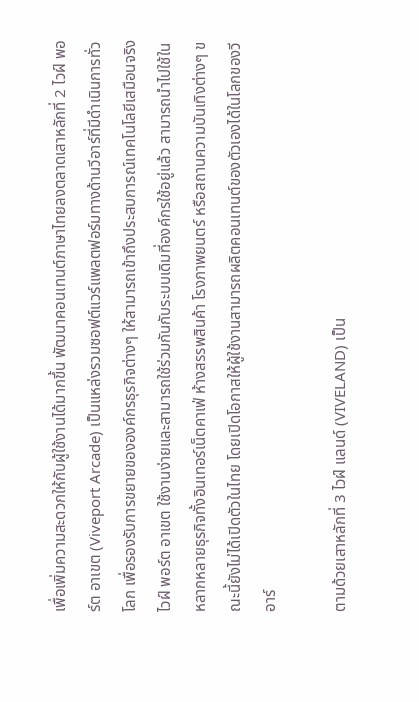เพื่อเพิ่มความสะดวกให้กับผู้ใช้งานได้มากขึ้น พัฒนาคอนเทนต์ภาษาไทยลงตลาดเสาหลักที่ 2 ไวฝ์ พอร์ต อาเขต (Viveport Arcade) เป็นแหล่งรวมซอฟต์แวร์แพลตฟอร์มทางด้านวีอาร์ที่มีดำเนินการทั่วโลก เพื่อรองรับการขยายขององค์กรธุรกิจต่างๆ ให้สามารถเข้าถึงประสบการณ์เทคโนโลยีเสมือนจริง ไวฝ์ พอร์ต อาเขต ใช้งานง่ายและสามารถใช้ร่วมกันกับระบบเดิมที่องค์กรใช้อยู่แล้ว สามารถนำไปใช้ในหลากหลายธุรกิจทั้งอินเทอร์เน็ตคาเฟ่ ห้างสรรพสินค้า โรงภาพยนตร์ หรือสถานความบันเทิงต่างๆ ขณะนี้ยังไม่ได้เปิดตัวในไทย โดยเปิดโอกาสให้ผู้ใช้งานสามารถผลิตคอนเทนต์ของตัวเองได้ในโลกของวีอาร์

ตามด้วยเสาหลักที่ 3 ไวฝ์ แลนด์ (VIVELAND) เป็น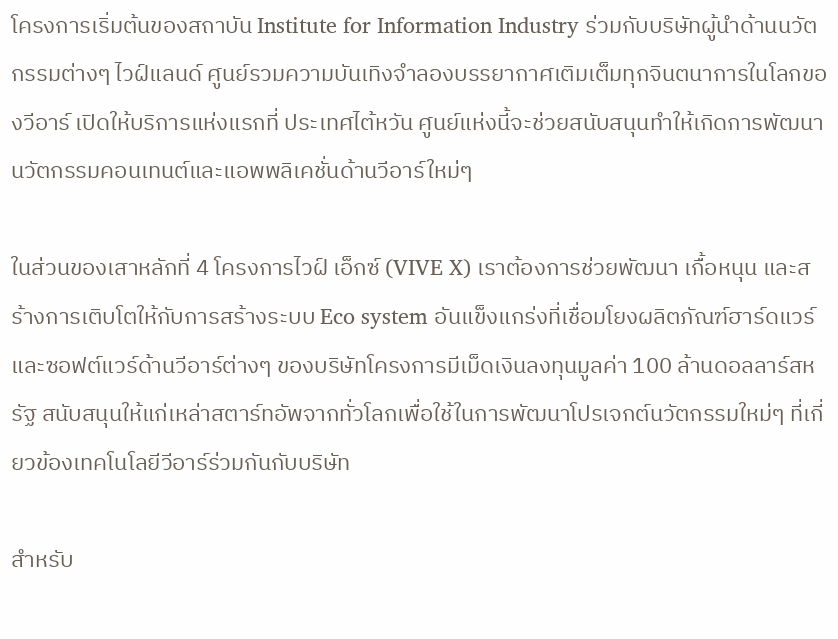โครงการเริ่มต้นของสถาบัน Institute for Information Industry ร่วมกับบริษัทผู้นำด้านนวัตกรรมต่างๆ ไวฝ์แลนด์ ศูนย์รวมความบันเทิงจำลองบรรยากาศเติมเต็มทุกจินตนาการในโลกของวีอาร์ เปิดให้บริการแห่งแรกที่ ประเทศไต้หวัน ศูนย์แห่งนี้จะช่วยสนับสนุนทำให้เกิดการพัฒนานวัตกรรมคอนเทนต์และแอพพลิเคชั่นด้านวีอาร์ใหม่ๆ

ในส่วนของเสาหลักที่ 4 โครงการไวฝ์ เอ็กซ์ (VIVE X) เราต้องการช่วยพัฒนา เกื้อหนุน และสร้างการเติบโตให้กับการสร้างระบบ Eco system อันแข็งแกร่งที่เชื่อมโยงผลิตภัณฑ์ฮาร์ดแวร์และซอฟต์แวร์ด้านวีอาร์ต่างๆ ของบริษัทโครงการมีเม็ดเงินลงทุนมูลค่า 100 ล้านดอลลาร์สหรัฐ สนับสนุนให้แก่เหล่าสตาร์ทอัพจากทั่วโลกเพื่อใช้ในการพัฒนาโปรเจกต์นวัตกรรมใหม่ๆ ที่เกี่ยวข้องเทคโนโลยีวีอาร์ร่วมกันกับบริษัท

สำหรับ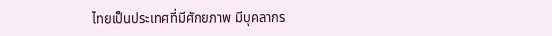ไทยเป็นประเทศที่มีศักยภาพ มีบุคลากร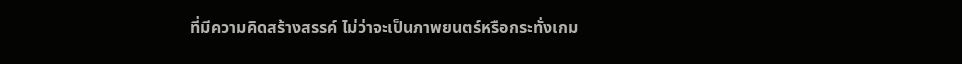ที่มีความคิดสร้างสรรค์ ไม่ว่าจะเป็นภาพยนตร์หรือกระทั่งเกม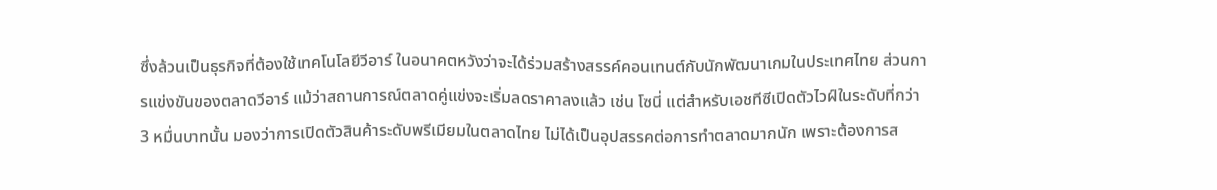ซึ่งล้วนเป็นธุรกิจที่ต้องใช้เทคโนโลยีวีอาร์ ในอนาคตหวังว่าจะได้ร่วมสร้างสรรค์คอนเทนต์กับนักพัฒนาเกมในประเทศไทย ส่วนการแข่งขันของตลาดวีอาร์ แม้ว่าสถานการณ์ตลาดคู่แข่งจะเริ่มลดราคาลงแล้ว เช่น โซนี่ แต่สำหรับเอชทีซีเปิดตัวไวฝ์ในระดับที่กว่า 3 หมื่นบาทนั้น มองว่าการเปิดตัวสินค้าระดับพรีเมียมในตลาดไทย ไม่ได้เป็นอุปสรรคต่อการทำตลาดมากนัก เพราะต้องการส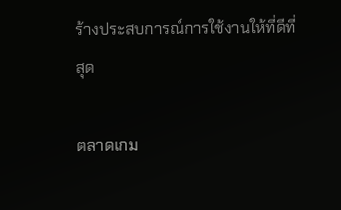ร้างประสบการณ์การใช้งานให้ที่ดีที่สุด

ตลาดเกม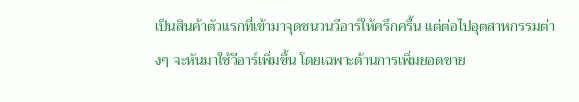เป็นสินค้าตัวแรกที่เข้ามาจุดชนวนวีอาร์ให้ครึกครื้น แต่ต่อไปอุตสาหกรรมต่างๆ จะหันมาใช้วีอาร์เพิ่มขึ้น โดยเฉพาะด้านการเพิ่มยอดขาย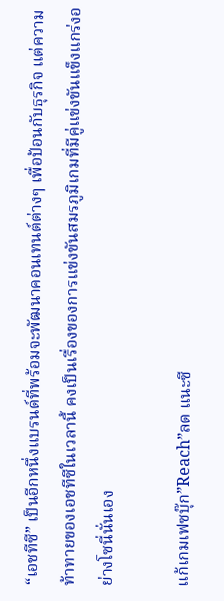“เอชทีซี” เป็นอีกหนึ่งแบรนด์ที่พร้อมจะพัฒนาคอนเทนต์ต่างๆ เพื่อป้อนกับธุรกิจ แต่ความท้าทายของเอชทีซีในเวลานี้ คงเป็นเรื่องของการแข่งขันสมรภูมิเกมที่มีคู่แข่งขันแข็งแกร่งอย่างโซนี่นั่นเอง

แก้เกมเฟซบุ๊ก”Reach”ลด แนะซี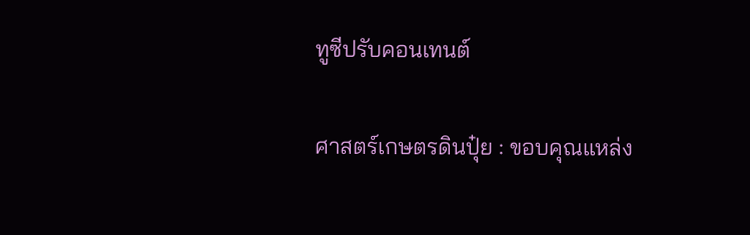ทูซีปรับคอนเทนต์

ศาสตร์เกษตรดินปุ๋ย : ขอบคุณแหล่ง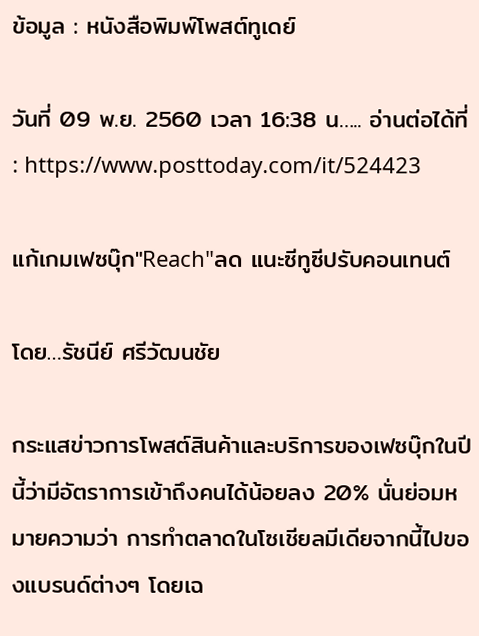ข้อมูล : หนังสือพิมพ์โพสต์ทูเดย์

วันที่ 09 พ.ย. 2560 เวลา 16:38 น….. อ่านต่อได้ที่ : https://www.posttoday.com/it/524423

แก้เกมเฟซบุ๊ก"Reach"ลด แนะซีทูซีปรับคอนเทนต์

โดย…รัชนีย์ ศรีวัฒนชัย

กระแสข่าวการโพสต์สินค้าและบริการของเฟซบุ๊กในปีนี้ว่ามีอัตราการเข้าถึงคนได้น้อยลง 20% นั่นย่อมหมายความว่า การทำตลาดในโซเชียลมีเดียจากนี้ไปของแบรนด์ต่างๆ โดยเฉ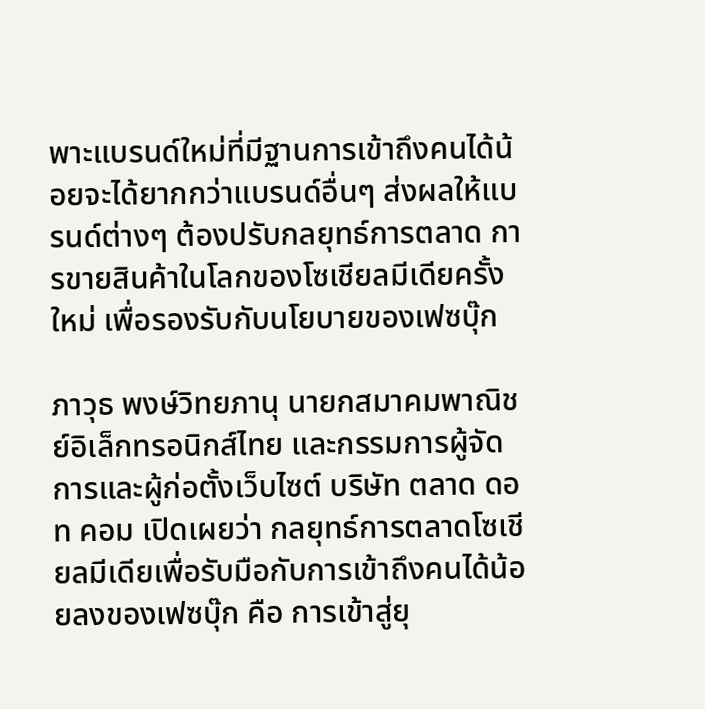พาะแบรนด์ใหม่ที่มีฐานการเข้าถึงคนได้น้อยจะได้ยากกว่าแบรนด์อื่นๆ ส่งผลให้แบรนด์ต่างๆ ต้องปรับกลยุทธ์การตลาด การขายสินค้าในโลกของโซเชียลมีเดียครั้งใหม่ เพื่อรองรับกับนโยบายของเฟซบุ๊ก

ภาวุธ พงษ์วิทยภานุ นายกสมาคมพาณิชย์อิเล็กทรอนิกส์ไทย และกรรมการผู้จัดการและผู้ก่อตั้งเว็บไซต์ บริษัท ตลาด ดอท คอม เปิดเผยว่า กลยุทธ์การตลาดโซเชียลมีเดียเพื่อรับมือกับการเข้าถึงคนได้น้อยลงของเฟซบุ๊ก คือ การเข้าสู่ยุ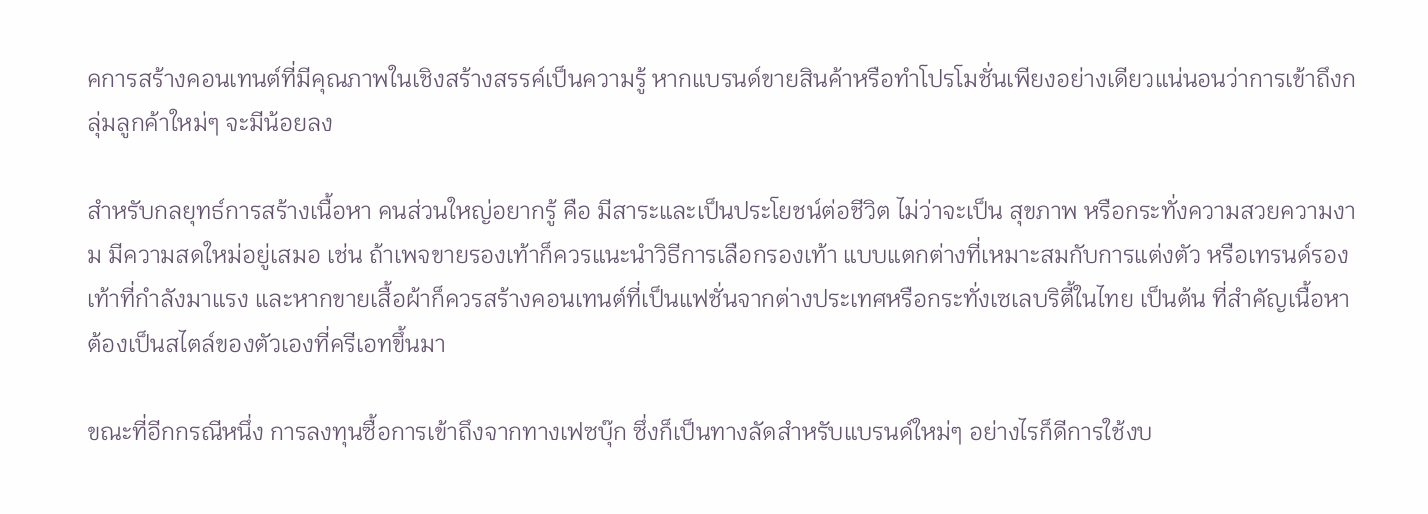คการสร้างคอนเทนต์ที่มีคุณภาพในเชิงสร้างสรรค์เป็นความรู้ หากแบรนด์ขายสินค้าหรือทำโปรโมชั่นเพียงอย่างเดียวแน่นอนว่าการเข้าถึงกลุ่มลูกค้าใหม่ๆ จะมีน้อยลง

สำหรับกลยุทธ์การสร้างเนื้อหา คนส่วนใหญ่อยากรู้ คือ มีสาระและเป็นประโยชน์ต่อชีวิต ไม่ว่าจะเป็น สุขภาพ หรือกระทั่งความสวยความงาม มีความสดใหม่อยู่เสมอ เช่น ถ้าเพจขายรองเท้าก็ควรแนะนำวิธีการเลือกรองเท้า แบบแตกต่างที่เหมาะสมกับการแต่งตัว หรือเทรนด์รองเท้าที่กำลังมาแรง และหากขายเสื้อผ้าก็ควรสร้างคอนเทนต์ที่เป็นแฟชั่นจากต่างประเทศหรือกระทั่งเซเลบริตี้ในไทย เป็นต้น ที่สำคัญเนื้อหาต้องเป็นสไตล์ของตัวเองที่ครีเอทขึ้นมา

ขณะที่อีกกรณีหนึ่ง การลงทุนซื้อการเข้าถึงจากทางเฟซบุ๊ก ซึ่งก็เป็นทางลัดสำหรับแบรนด์ใหม่ๆ อย่างไรก็ดีการใช้งบ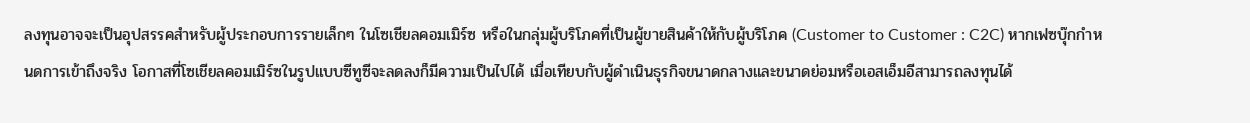ลงทุนอาจจะเป็นอุปสรรคสำหรับผู้ประกอบการรายเล็กๆ ในโซเชียลคอมเมิร์ซ หรือในกลุ่มผู้บริโภคที่เป็นผู้ขายสินค้าให้กับผู้บริโภค (Customer to Customer : C2C) หากเฟซบุ๊กกำหนดการเข้าถึงจริง โอกาสที่โซเชียลคอมเมิร์ซในรูปแบบซีทูซีจะลดลงก็มีความเป็นไปได้ เมื่อเทียบกับผู้ดำเนินธุรกิจขนาดกลางและขนาดย่อมหรือเอสเอ็มอีสามารถลงทุนได้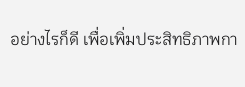อย่างไรก็ดี เพื่อเพิ่มประสิทธิภาพกา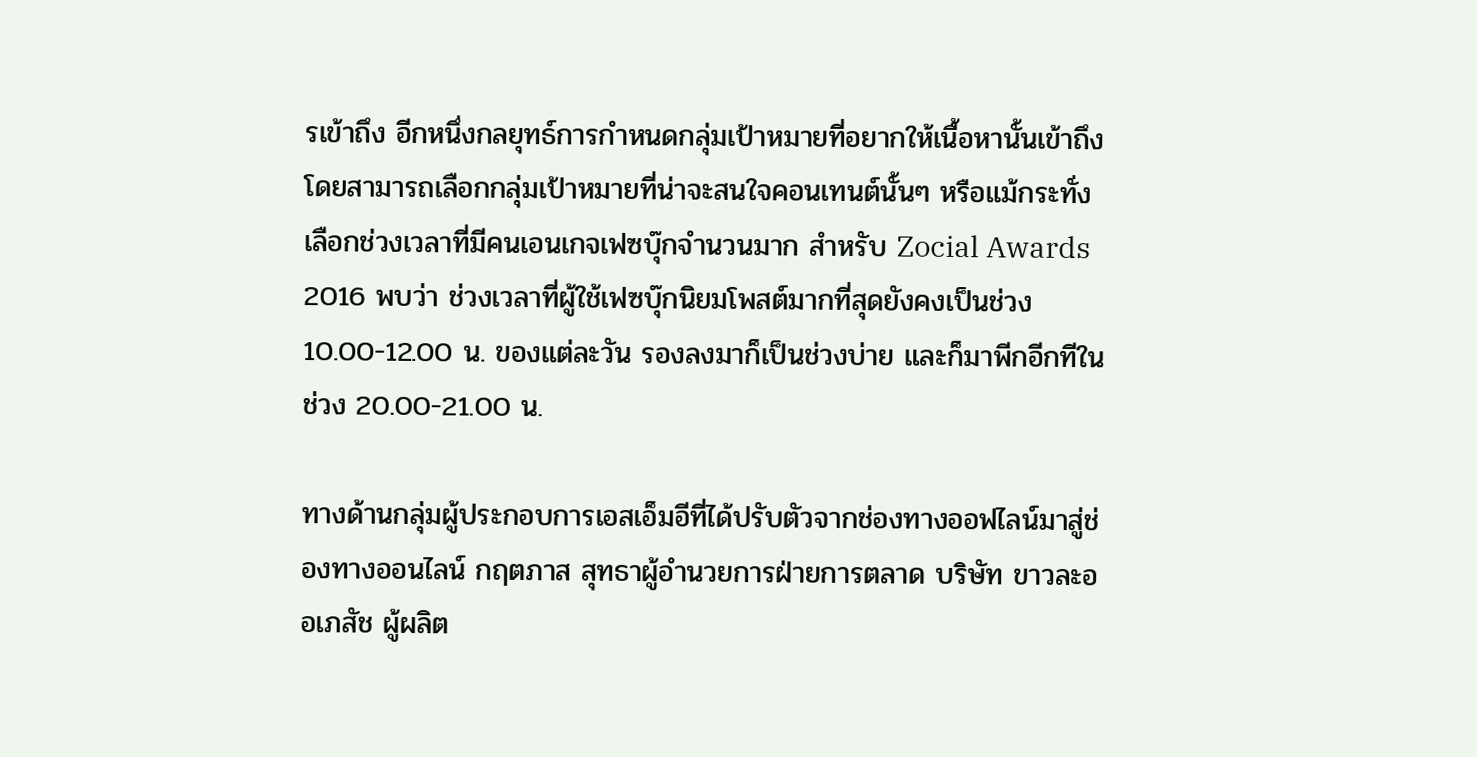รเข้าถึง อีกหนึ่งกลยุทธ์การกำหนดกลุ่มเป้าหมายที่อยากให้เนื้อหานั้นเข้าถึง โดยสามารถเลือกกลุ่มเป้าหมายที่น่าจะสนใจคอนเทนต์นั้นๆ หรือแม้กระทั่งเลือกช่วงเวลาที่มีคนเอนเกจเฟซบุ๊กจำนวนมาก สำหรับ Zocial Awards 2016 พบว่า ช่วงเวลาที่ผู้ใช้เฟซบุ๊กนิยมโพสต์มากที่สุดยังคงเป็นช่วง 10.00-12.00 น. ของแต่ละวัน รองลงมาก็เป็นช่วงบ่าย และก็มาพีกอีกทีในช่วง 20.00-21.00 น.

ทางด้านกลุ่มผู้ประกอบการเอสเอ็มอีที่ได้ปรับตัวจากช่องทางออฟไลน์มาสู่ช่องทางออนไลน์ กฤตภาส สุทธาผู้อำนวยการฝ่ายการตลาด บริษัท ขาวละออเภสัช ผู้ผลิต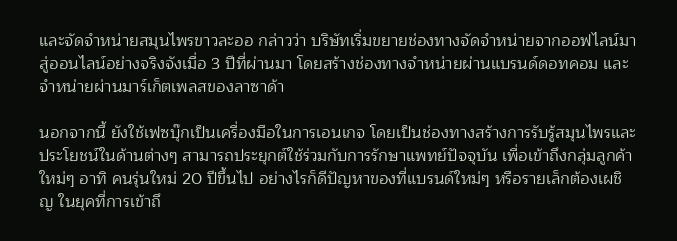และจัดจำหน่ายสมุนไพรขาวละออ กล่าวว่า บริษัทเริ่มขยายช่องทางจัดจำหน่ายจากออฟไลน์มาสู่ออนไลน์อย่างจริงจังเมื่อ 3 ปีที่ผ่านมา โดยสร้างช่องทางจำหน่ายผ่านแบรนด์ดอทคอม และจำหน่ายผ่านมาร์เก็ตเพลสของลาซาด้า

นอกจากนี้ ยังใช้เฟซบุ๊กเป็นเครื่องมือในการเอนเกจ โดยเป็นช่องทางสร้างการรับรู้สมุนไพรและประโยชน์ในด้านต่างๆ สามารถประยุกต์ใช้ร่วมกับการรักษาแพทย์ปัจจุบัน เพื่อเข้าถึงกลุ่มลูกค้าใหม่ๆ อาทิ คนรุ่นใหม่ 20 ปีขึ้นไป อย่างไรก็ดีปัญหาของที่แบรนด์ใหม่ๆ หรือรายเล็กต้องเผชิญ ในยุคที่การเข้าถึ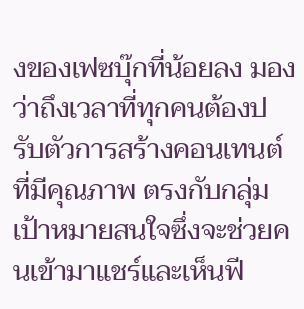งของเฟซบุ๊กที่น้อยลง มองว่าถึงเวลาที่ทุกคนต้องปรับตัวการสร้างคอนเทนต์ที่มีคุณภาพ ตรงกับกลุ่มเป้าหมายสนใจซึ่งจะช่วยคนเข้ามาแชร์และเห็นฟี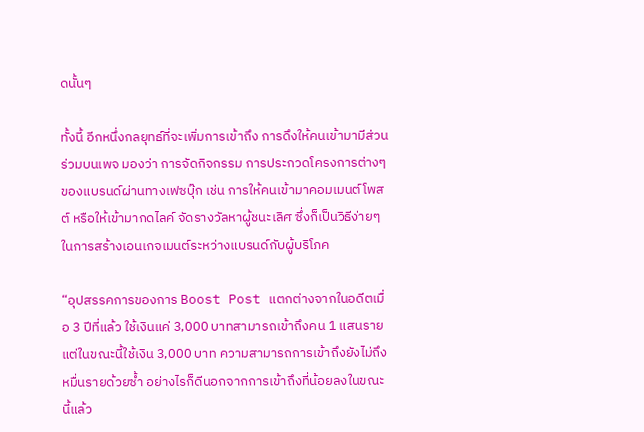ดนั้นๆ

ทั้งนี้ อีกหนึ่งกลยุทธ์ที่จะเพิ่มการเข้าถึง การดึงให้คนเข้ามามีส่วนร่วมบนเพจ มองว่า การจัดกิจกรรม การประกวดโครงการต่างๆ ของแบรนด์ผ่านทางเฟซบุ๊ก เช่น การให้คนเข้ามาคอมเมนต์โพสต์ หรือให้เข้ามากดไลค์ จัดรางวัลหาผู้ชนะเลิศ ซึ่งก็เป็นวิธีง่ายๆ ในการสร้างเอนเกจเมนต์ระหว่างแบรนด์กับผู้บริโภค

“อุปสรรคการของการ Boost Post แตกต่างจากในอดีตเมื่อ 3 ปีที่แล้ว ใช้เงินแค่ 3,000 บาทสามารถเข้าถึงคน 1 แสนราย แต่ในขณะนี้ใช้เงิน 3,000 บาท ความสามารถการเข้าถึงยังไม่ถึงหมื่นรายด้วยซ้ำ อย่างไรก็ดีนอกจากการเข้าถึงที่น้อยลงในขณะนี้แล้ว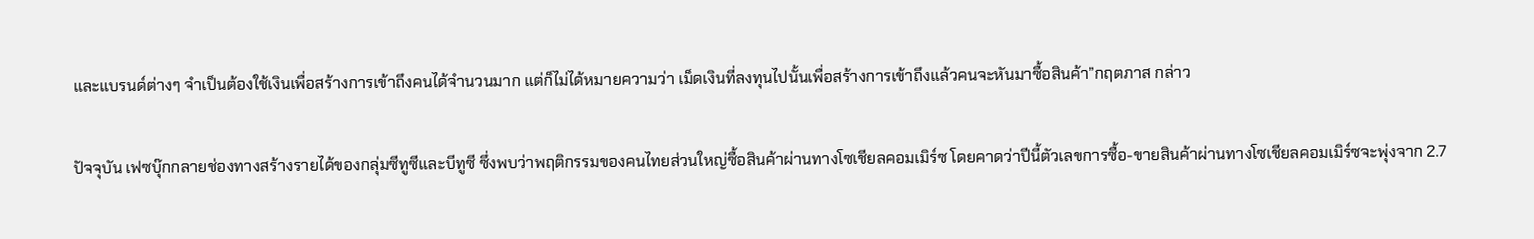และแบรนด์ต่างๆ จำเป็นต้องใช้เงินเพื่อสร้างการเข้าถึงคนได้จำนวนมาก แต่ก็ไม่ได้หมายความว่า เม็ดเงินที่ลงทุนไปนั้นเพื่อสร้างการเข้าถึงแล้วคนจะหันมาซื้อสินค้า”กฤตภาส กล่าว

ปัจจุบัน เฟซบุ๊กกลายช่องทางสร้างรายได้ของกลุ่มซีทูซีและบีทูซี ซึ่งพบว่าพฤติกรรมของคนไทยส่วนใหญ่ซื้อสินค้าผ่านทางโซเชียลคอมเมิร์ซ โดยคาดว่าปีนี้ตัวเลขการซื้อ-ขายสินค้าผ่านทางโซเชียลคอมเมิร์ซจะพุ่งจาก 2.7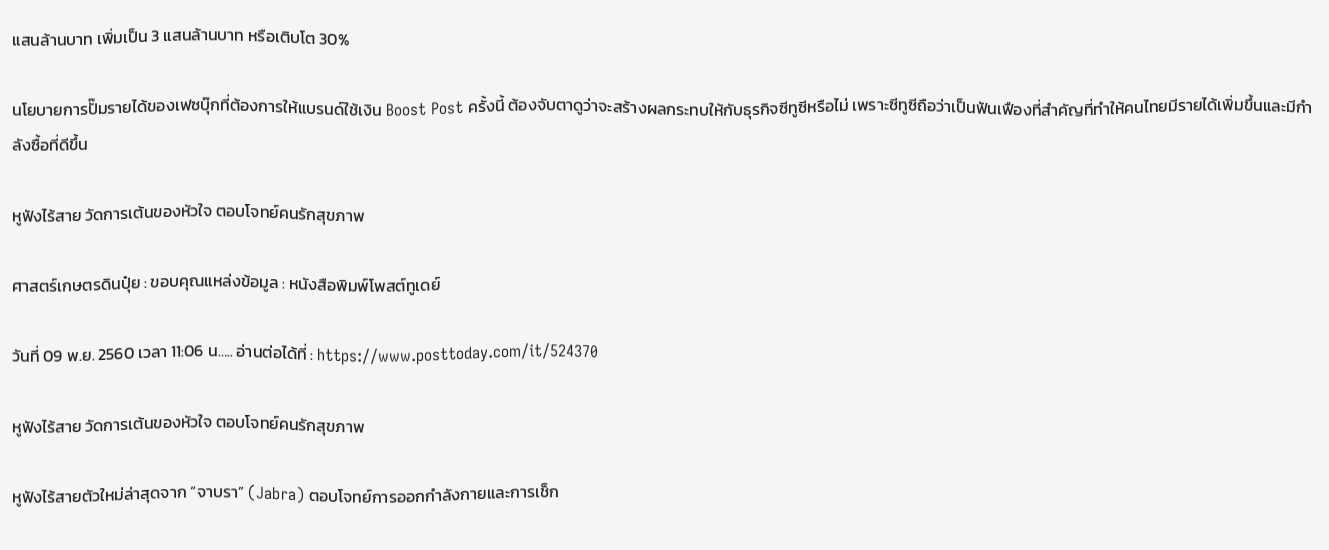แสนล้านบาท เพิ่มเป็น 3 แสนล้านบาท หรือเติบโต 30%

นโยบายการปั๊มรายได้ของเฟซบุ๊กที่ต้องการให้แบรนด์ใช้เงิน Boost Post ครั้งนี้ ต้องจับตาดูว่าจะสร้างผลกระทบให้กับธุรกิจซีทูซีหรือไม่ เพราะซีทูซีถือว่าเป็นฟันเฟืองที่สำคัญที่ทำให้คนไทยมีรายได้เพิ่มขึ้นและมีกำลังซื้อที่ดีขึ้น

หูฟังไร้สาย วัดการเต้นของหัวใจ ตอบโจทย์คนรักสุขภาพ

ศาสตร์เกษตรดินปุ๋ย : ขอบคุณแหล่งข้อมูล : หนังสือพิมพ์โพสต์ทูเดย์

วันที่ 09 พ.ย. 2560 เวลา 11:06 น….. อ่านต่อได้ที่ : https://www.posttoday.com/it/524370

หูฟังไร้สาย วัดการเต้นของหัวใจ ตอบโจทย์คนรักสุขภาพ

หูฟังไร้สายตัวใหม่ล่าสุดจาก “จาบรา” (Jabra) ตอบโจทย์การออกกำลังกายและการเช็ก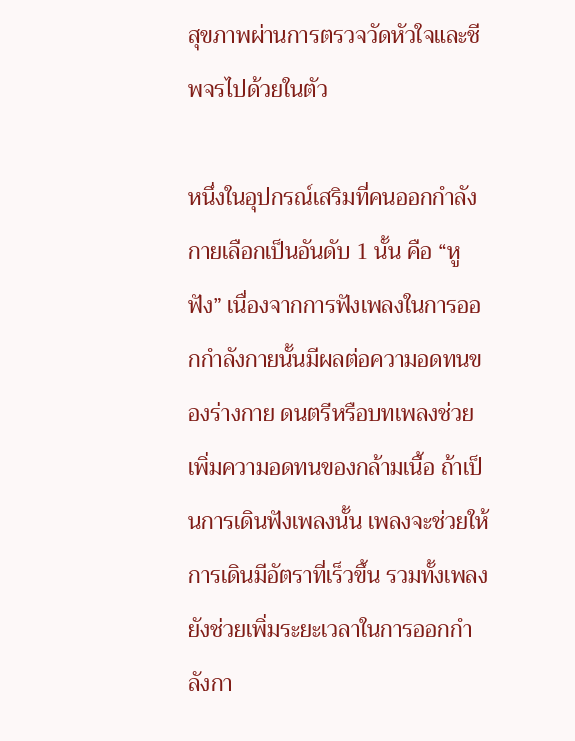สุขภาพผ่านการตรวจวัดหัวใจและชีพจรไปด้วยในตัว

หนึ่งในอุปกรณ์เสริมที่คนออกกำลังกายเลือกเป็นอันดับ 1 นั้น คือ “หูฟัง” เนื่องจากการฟังเพลงในการออกกำลังกายนั้นมีผลต่อความอดทนของร่างกาย ดนตรีหรือบทเพลงช่วยเพิ่มความอดทนของกล้ามเนื้อ ถ้าเป็นการเดินฟังเพลงนั้น เพลงจะช่วยให้การเดินมีอัตราที่เร็วขึ้น รวมทั้งเพลงยังช่วยเพิ่มระยะเวลาในการออกกำลังกา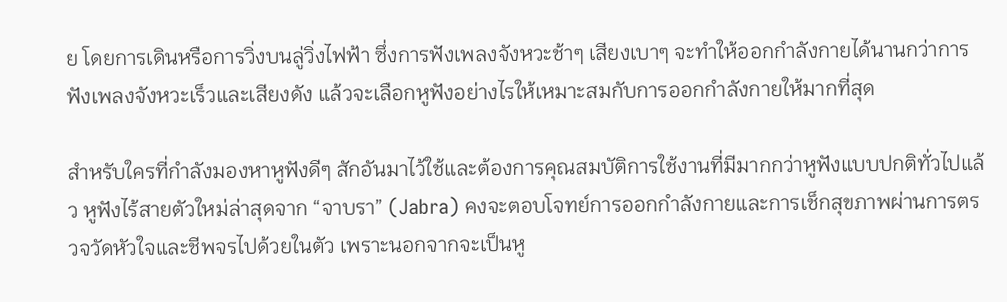ย โดยการเดินหรือการวิ่งบนลู่วิ่งไฟฟ้า ซึ่งการฟังเพลงจังหวะช้าๆ เสียงเบาๆ จะทำให้ออกกำลังกายได้นานกว่าการฟังเพลงจังหวะเร็วและเสียงดัง แล้วจะเลือกหูฟังอย่างไรให้เหมาะสมกับการออกกำลังกายให้มากที่สุด

สำหรับใครที่กำลังมองหาหูฟังดีๆ สักอันมาไว้ใช้และต้องการคุณสมบัติการใช้งานที่มีมากกว่าหูฟังแบบปกติทั่วไปแล้ว หูฟังไร้สายตัวใหม่ล่าสุดจาก “จาบรา” (Jabra) คงจะตอบโจทย์การออกกำลังกายและการเช็กสุขภาพผ่านการตรวจวัดหัวใจและชีพจรไปด้วยในตัว เพราะนอกจากจะเป็นหู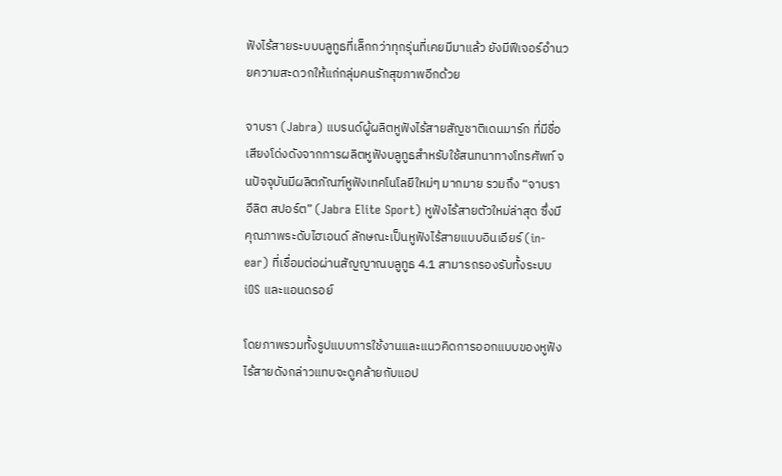ฟังไร้สายระบบบลูทูธที่เล็กกว่าทุกรุ่นที่เคยมีมาแล้ว ยังมีฟีเจอร์อำนวยความสะดวกให้แก่กลุ่มคนรักสุขภาพอีกด้วย

จาบรา (Jabra) แบรนด์ผู้ผลิตหูฟังไร้สายสัญชาติเดนมาร์ก ที่มีชื่อเสียงโด่งดังจากการผลิตหูฟังบลูทูธสำหรับใช้สนทนาทางโทรศัพท์ จนปัจจุบันมีผลิตภัณฑ์หูฟังเทคโนโลยีใหม่ๆ มากมาย รวมถึง “จาบรา อีลิต สปอร์ต” (Jabra Elite Sport) หูฟังไร้สายตัวใหม่ล่าสุด ซึ่งมีคุณภาพระดับไฮเอนด์ ลักษณะเป็นหูฟังไร้สายแบบอินเอียร์ (in-ear) ที่เชื่อมต่อผ่านสัญญาณบลูทูธ 4.1 สามารถรองรับทั้งระบบ iOS และแอนดรอย์

โดยภาพรวมทั้งรูปแบบการใช้งานและแนวคิดการออกแบบของหูฟังไร้สายดังกล่าวแทบจะดูคล้ายกับแอป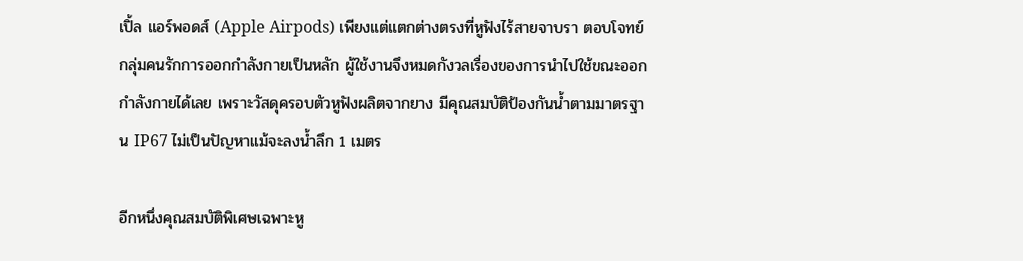เปิ้ล แอร์พอดส์ (Apple Airpods) เพียงแต่แตกต่างตรงที่หูฟังไร้สายจาบรา ตอบโจทย์กลุ่มคนรักการออกกำลังกายเป็นหลัก ผู้ใช้งานจึงหมดกังวลเรื่องของการนำไปใช้ขณะออกกำลังกายได้เลย เพราะวัสดุครอบตัวหูฟังผลิตจากยาง มีคุณสมบัติป้องกันน้ำตามมาตรฐาน IP67 ไม่เป็นปัญหาแม้จะลงน้ำลึก 1 เมตร

อีกหนึ่งคุณสมบัติพิเศษเฉพาะหู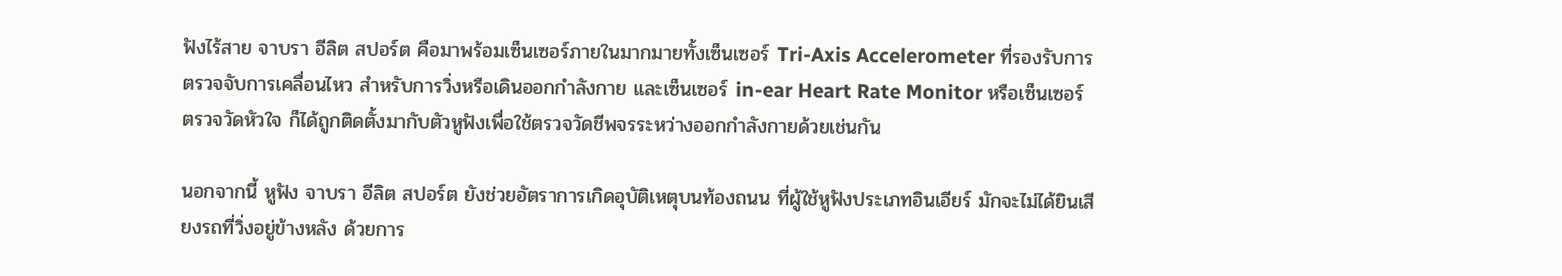ฟังไร้สาย จาบรา อีลิต สปอร์ต คือมาพร้อมเซ็นเซอร์ภายในมากมายทั้งเซ็นเซอร์ Tri-Axis Accelerometer ที่รองรับการตรวจจับการเคลื่อนไหว สำหรับการวิ่งหรือเดินออกกำลังกาย และเซ็นเซอร์ in-ear Heart Rate Monitor หรือเซ็นเซอร์ตรวจวัดหัวใจ ก็ได้ถูกติดตั้งมากับตัวหูฟังเพื่อใช้ตรวจวัดชีพจรระหว่างออกกำลังกายด้วยเช่นกัน

นอกจากนี้ หูฟัง จาบรา อีลิต สปอร์ต ยังช่วยอัตราการเกิดอุบัติเหตุบนท้องถนน ที่ผู้ใช้หูฟังประเภทอินเอียร์ มักจะไม่ได้ยินเสียงรถที่วิ่งอยู่ข้างหลัง ด้วยการ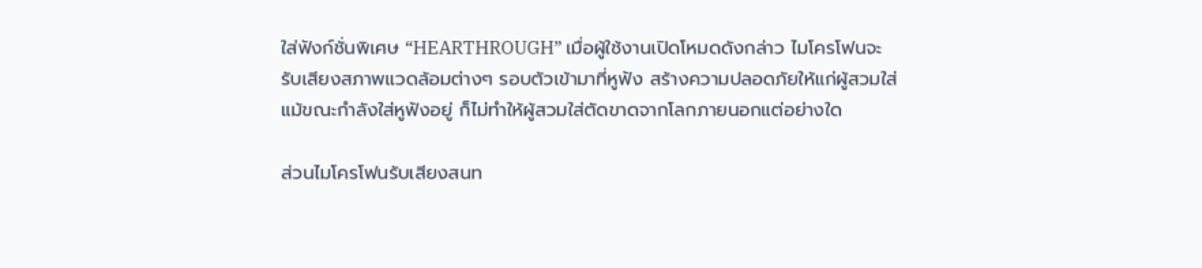ใส่ฟังก์ชั่นพิเศษ “HEARTHROUGH” เมื่อผู้ใช้งานเปิดโหมดดังกล่าว ไมโครโฟนจะรับเสียงสภาพแวดล้อมต่างๆ รอบตัวเข้ามาที่หูฟัง สร้างความปลอดภัยให้แก่ผู้สวมใส่แม้ขณะกำลังใส่หูฟังอยู่ ก็ไม่ทำให้ผู้สวมใส่ตัดขาดจากโลกภายนอกแต่อย่างใด

ส่วนไมโครโฟนรับเสียงสนท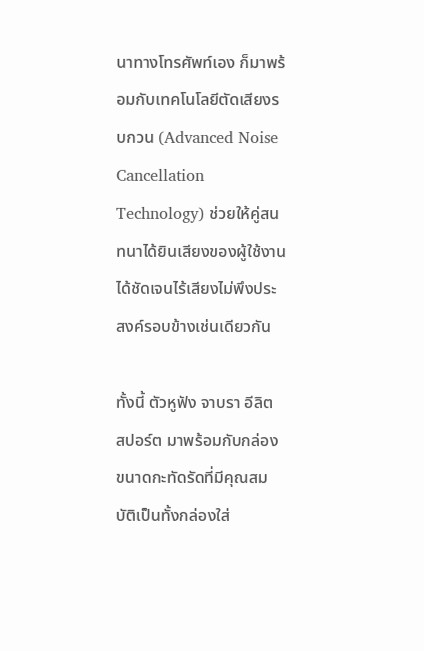นาทางโทรศัพท์เอง ก็มาพร้อมกับเทคโนโลยีตัดเสียงรบกวน (Advanced Noise Cancellation Technology) ช่วยให้คู่สนทนาได้ยินเสียงของผู้ใช้งานได้ชัดเจนไร้เสียงไม่พึงประสงค์รอบข้างเช่นเดียวกัน

ทั้งนี้ ตัวหูฟัง จาบรา อีลิต สปอร์ต มาพร้อมกับกล่องขนาดกะทัดรัดที่มีคุณสมบัติเป็นทั้งกล่องใส่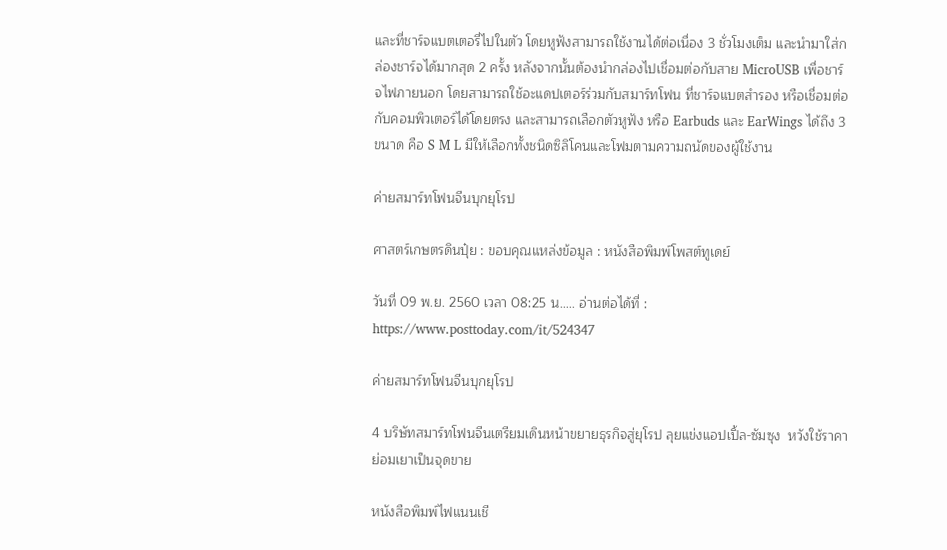และที่ชาร์จแบตเตอรี่ไปในตัว โดยหูฟังสามารถใช้งานได้ต่อเนื่อง 3 ชั่วโมงเต็ม และนำมาใส่กล่องชาร์จได้มากสุด 2 ครั้ง หลังจากนั้นต้องนำกล่องไปเชื่อมต่อกับสาย MicroUSB เพื่อชาร์จไฟภายนอก โดยสามารถใช้อะแดปเตอร์ร่วมกับสมาร์ทโฟน ที่ชาร์จแบตสำรอง หรือเชื่อมต่อกับคอมพิวเตอร์ได้โดยตรง และสามารถเลือกตัวหูฟัง หรือ Earbuds และ EarWings ได้ถึง 3 ขนาด คือ S M L มีให้เลือกทั้งชนิดซิลิโคนและโฟมตามความถนัดของผู้ใช้งาน

ค่ายสมาร์ทโฟนจีนบุกยุโรป

ศาสตร์เกษตรดินปุ๋ย : ขอบคุณแหล่งข้อมูล : หนังสือพิมพ์โพสต์ทูเดย์

วันที่ 09 พ.ย. 2560 เวลา 08:25 น….. อ่านต่อได้ที่ : https://www.posttoday.com/it/524347

ค่ายสมาร์ทโฟนจีนบุกยุโรป

4 บริษัทสมาร์ทโฟนจีนเตรียมเดินหน้าขยายธุรกิจสู่ยุโรป ลุยแข่งแอปเปิ้ล-ซัมซุง  หวังใช้ราคาย่อมเยาเป็นจุดขาย

หนังสือพิมพ์ไฟแนนเชี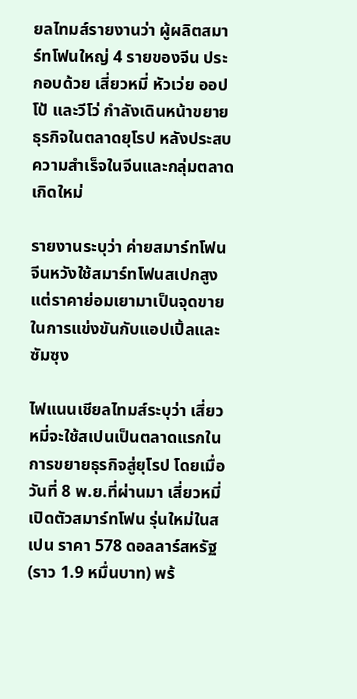ยลไทมส์รายงานว่า ผู้ผลิตสมาร์ทโฟนใหญ่ 4 รายของจีน ประกอบด้วย เสี่ยวหมี่ หัวเว่ย ออปโป้ และวีโว่ กำลังเดินหน้าขยายธุรกิจในตลาดยุโรป หลังประสบความสำเร็จในจีนและกลุ่มตลาดเกิดใหม่

รายงานระบุว่า ค่ายสมาร์ทโฟนจีนหวังใช้สมาร์ทโฟนสเปกสูงแต่ราคาย่อมเยามาเป็นจุดขายในการแข่งขันกับแอปเปิ้ลและซัมซุง

ไฟแนนเชียลไทมส์ระบุว่า เสี่ยวหมี่จะใช้สเปนเป็นตลาดแรกในการขยายธุรกิจสู่ยุโรป โดยเมื่อวันที่ 8 พ.ย.ที่ผ่านมา เสี่ยวหมี่เปิดตัวสมาร์ทโฟน รุ่นใหม่ในสเปน ราคา 578 ดอลลาร์สหรัฐ (ราว 1.9 หมื่นบาท) พร้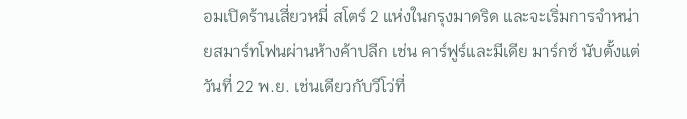อมเปิดร้านเสี่ยวหมี่ สโตร์ 2 แห่งในกรุงมาดริด และจะเริ่มการจำหน่ายสมาร์ทโฟนผ่านห้างค้าปลีก เช่น คาร์ฟูร์และมีเดีย มาร์กซ์ นับตั้งแต่วันที่ 22 พ.ย. เช่นเดียวกับวีโว่ที่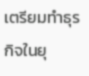เตรียมทำธุรกิจในยุ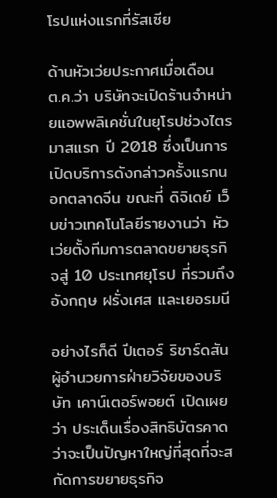โรปแห่งแรกที่รัสเซีย

ด้านหัวเว่ยประกาศเมื่อเดือน ต.ค.ว่า บริษัทจะเปิดร้านจำหน่ายแอพพลิเคชั่นในยุโรปช่วงไตรมาสแรก ปี 2018 ซึ่งเป็นการเปิดบริการดังกล่าวครั้งแรกนอกตลาดจีน ขณะที่ ดิจิเดย์ เว็บข่าวเทคโนโลยีรายงานว่า หัวเว่ยตั้งทีมการตลาดขยายธุรกิจสู่ 10 ประเทศยุโรป ที่รวมถึงอังกฤษ ฝรั่งเศส และเยอรมนี

อย่างไรก็ดี ปีเตอร์ ริชาร์ดสัน ผู้อำนวยการฝ่ายวิจัยของบริษัท เคาน์เตอร์พอยต์ เปิดเผยว่า ประเด็นเรื่องสิทธิบัตรคาดว่าจะเป็นปัญหาใหญ่ที่สุดที่จะสกัดการขยายธุรกิจ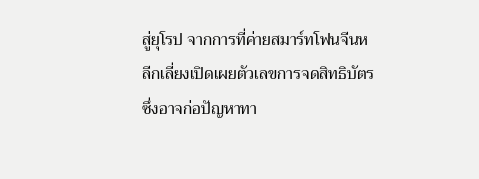สู่ยุโรป จากการที่ค่ายสมาร์ทโฟนจีนหลีกเลี่ยงเปิดเผยตัวเลขการจดสิทธิบัตร ซึ่งอาจก่อปัญหาทา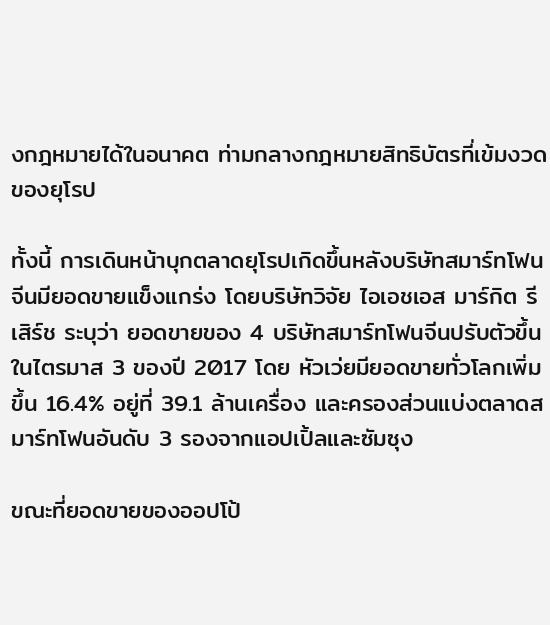งกฎหมายได้ในอนาคต ท่ามกลางกฎหมายสิทธิบัตรที่เข้มงวดของยุโรป

ทั้งนี้ การเดินหน้าบุกตลาดยุโรปเกิดขึ้นหลังบริษัทสมาร์ทโฟนจีนมียอดขายแข็งแกร่ง โดยบริษัทวิจัย ไอเอชเอส มาร์กิต รีเสิร์ช ระบุว่า ยอดขายของ 4 บริษัทสมาร์ทโฟนจีนปรับตัวขึ้นในไตรมาส 3 ของปี 2017 โดย หัวเว่ยมียอดขายทั่วโลกเพิ่มขึ้น 16.4% อยู่ที่ 39.1 ล้านเครื่อง และครองส่วนแบ่งตลาดสมาร์ทโฟนอันดับ 3 รองจากแอปเปิ้ลและซัมซุง

ขณะที่ยอดขายของออปโป้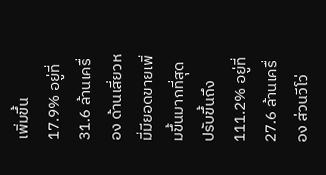เพิ่มขึ้น 17.9% อยู่ที่ 31.6 ล้านเครื่อง ด้านเสี่ยวหมี่มียอดขายเพิ่มขึ้นมากที่สุด ปรับขึ้นถึง 111.2% อยู่ที่ 27.6 ล้านเครื่อง ส่วนวีโว่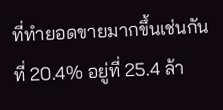ที่ทำยอดขายมากขึ้นเช่นกันที่ 20.4% อยู่ที่ 25.4 ล้า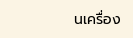นเครื่อง